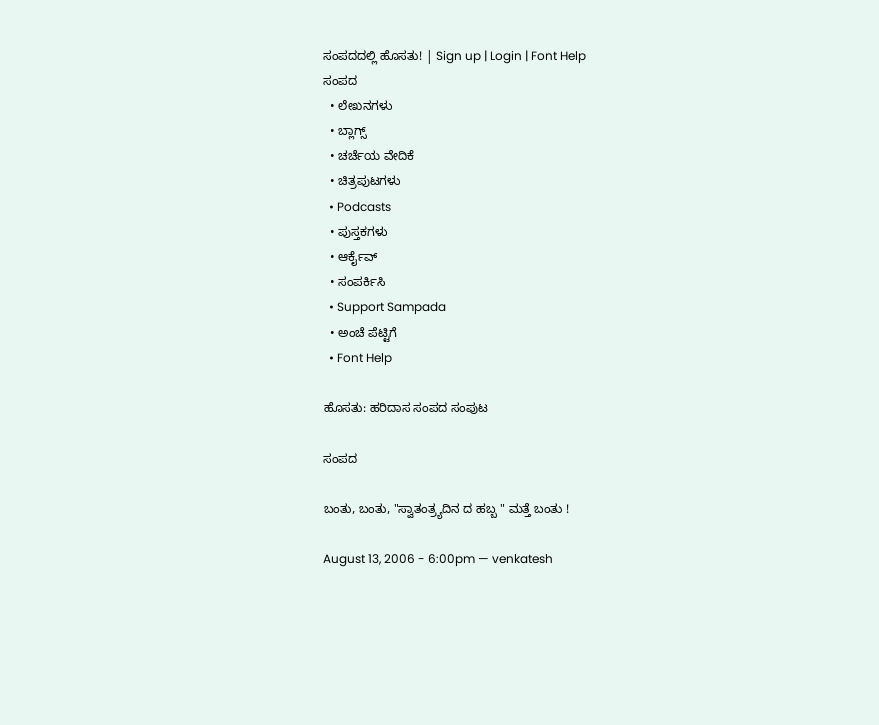ಸಂಪದದಲ್ಲಿ ಹೊಸತು! | Sign up | Login | Font Help
ಸಂಪದ
  • ಲೇಖನಗಳು
  • ಬ್ಲಾಗ್ಸ್
  • ಚರ್ಚೆಯ ವೇದಿಕೆ
  • ಚಿತ್ರಪುಟಗಳು
  • Podcasts
  • ಪುಸ್ತಕಗಳು
  • ಆರ್ಕೈವ್
  • ಸಂಪರ್ಕಿಸಿ
  • Support Sampada
  • ಅಂಚೆ ಪೆಟ್ಟಿಗೆ
  • Font Help

ಹೊಸತು: ಹರಿದಾಸ ಸಂಪದ ಸಂಪುಟ

ಸಂಪದ

ಬಂತು, ಬಂತು, "ಸ್ವಾತಂತ್ರ್ಯದಿನ ದ ಹಬ್ಬ " ಮತ್ತೆ ಬಂತು !

August 13, 2006 - 6:00pm — venkatesh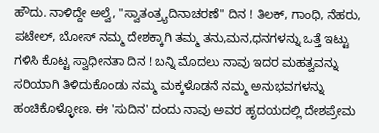ಹೌದು. ನಾಳಿದ್ದೇ ಅಲ್ವೆ, "ಸ್ವಾತಂತ್ರ್ಯದಿನಾಚರಣೆ" ದಿನ ! ತಿಲಕ್, ಗಾಂಧಿ, ನೆಹರು, ಪಟೇಲ್, ಬೋಸ್ ನಮ್ಮ ದೇಶಕ್ಕಾಗಿ ತಮ್ಮ ತನು,ಮನ,ಧನಗಳನ್ನು ಒತ್ತೆ ಇಟ್ಟು ಗಳಿಸಿ ಕೊಟ್ಟ ಸ್ವಾಧೀನತಾ ದಿನ ! ಬನ್ನಿ ಮೊದಲು ನಾವು ಇದರ ಮಹತ್ವವನ್ನು ಸರಿಯಾಗಿ ತಿಳಿದುಕೊಂಡು ನಮ್ಮ ಮಕ್ಕಳೊಡನೆ ನಮ್ಮ ಅನುಭವಗಳನ್ನು ಹಂಚಿಕೊಳ್ಳೋಣ. ಈ 'ಸುದಿನ' ದಂದು ನಾವು ಅವರ ಹೃದಯದಲ್ಲಿ ದೇಶಪ್ರೇಮ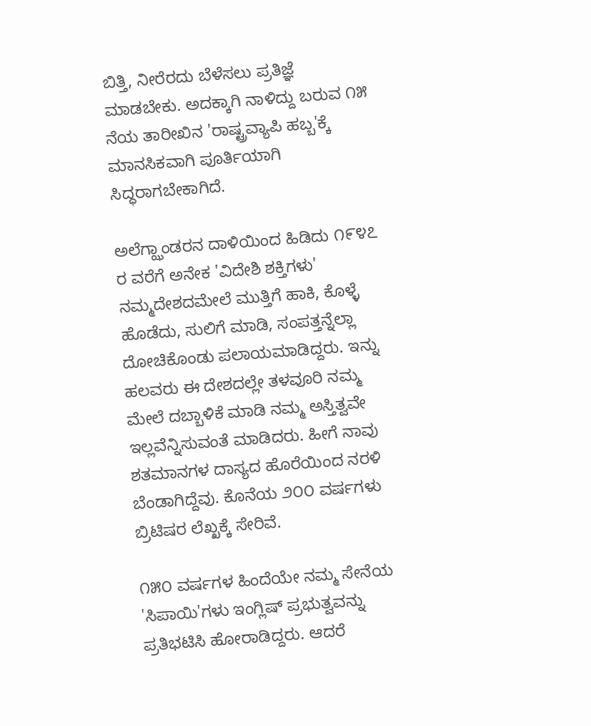ಬಿತ್ತಿ, ನೀರೆರದು ಬೆಳೆಸಲು ಪ್ರತಿಜ್ಞೆ ಮಾಡಬೇಕು. ಅದಕ್ಕಾಗಿ ನಾಳಿದ್ದು ಬರುವ ೧೫ ನೆಯ ತಾರೀಖಿನ 'ರಾಷ್ಟ್ರವ್ಯಾಪಿ ಹಬ್ಬ'ಕ್ಕೆ ಮಾನಸಿಕವಾಗಿ ಪೂರ್ತಿಯಾಗಿ ಸಿದ್ಧರಾಗಬೇಕಾಗಿದೆ.

ಅಲೆಗ್ಝಾಂಡರನ ದಾಳಿಯಿಂದ ಹಿಡಿದು ೧೯೪೭ ರ ವರೆಗೆ ಅನೇಕ 'ವಿದೇಶಿ ಶಕ್ತಿಗಳು' ನಮ್ಮದೇಶದಮೇಲೆ ಮುತ್ತಿಗೆ ಹಾಕಿ, ಕೊಳ್ಳೆ ಹೊಡೆದು, ಸುಲಿಗೆ ಮಾಡಿ, ಸಂಪತ್ತನ್ನೆಲ್ಲಾ ದೋಚಿಕೊಂಡು ಪಲಾಯಮಾಡಿದ್ದರು. ಇನ್ನು ಹಲವರು ಈ ದೇಶದಲ್ಲೇ ತಳವೂರಿ ನಮ್ಮ ಮೇಲೆ ದಬ್ಬಾಳಿಕೆ ಮಾಡಿ ನಮ್ಮ ಅಸ್ತಿತ್ವವೇ ಇಲ್ಲವೆನ್ನಿಸುವಂತೆ ಮಾಡಿದರು. ಹೀಗೆ ನಾವು ಶತಮಾನಗಳ ದಾಸ್ಯದ ಹೊರೆಯಿಂದ ನರಳಿ ಬೆಂಡಾಗಿದ್ದೆವು. ಕೊನೆಯ ೨೦೦ ವರ್ಷಗಳು ಬ್ರಿಟಿಷರ ಲೆಖ್ಖಕ್ಕೆ ಸೇರಿವೆ.

೧೫೦ ವರ್ಷಗಳ ಹಿಂದೆಯೇ ನಮ್ಮ ಸೇನೆಯ 'ಸಿಪಾಯಿ'ಗಳು ಇಂಗ್ಲಿಷ್ ಪ್ರಭುತ್ವವನ್ನು ಪ್ರತಿಭಟಿಸಿ ಹೋರಾಡಿದ್ದರು. ಆದರೆ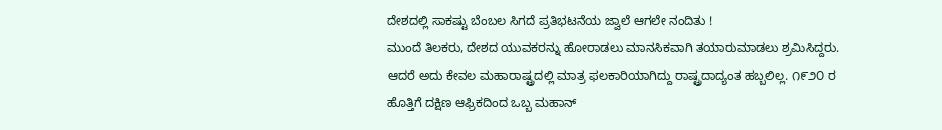ದೇಶದಲ್ಲಿ ಸಾಕಷ್ಟು ಬೆಂಬಲ ಸಿಗದೆ ಪ್ರತಿಭಟನೆಯ ಜ್ವಾಲೆ ಆಗಲೇ ನಂದಿತು !
ಮುಂದೆ ತಿಲಕರು, ದೇಶದ ಯುವಕರನ್ನು ಹೋರಾಡಲು ಮಾನಸಿಕವಾಗಿ ತಯಾರುಮಾಡಲು ಶ್ರಮಿಸಿದ್ದರು. ಆದರೆ ಅದು ಕೇವಲ ಮಹಾರಾಷ್ಟ್ರದಲ್ಲಿ ಮಾತ್ರ ಫಲಕಾರಿಯಾಗಿದ್ದು ರಾಷ್ಟ್ರದಾದ್ಯಂತ ಹಬ್ಬಲಿಲ್ಲ. ೧೯೨೦ ರ ಹೊತ್ತಿಗೆ ದಕ್ಷಿಣ ಆಫ್ರಿಕದಿಂದ ಒಬ್ಬ ಮಹಾನ್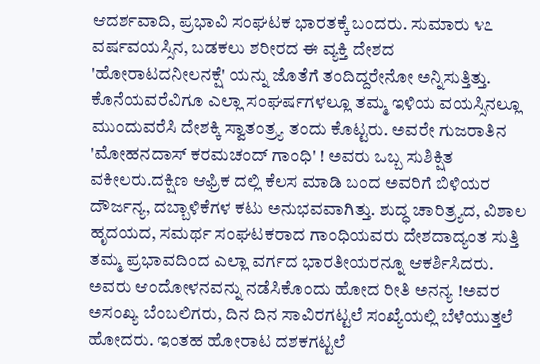ಆದರ್ಶವಾದಿ, ಪ್ರಭಾವಿ ಸಂಘಟಕ ಭಾರತಕ್ಕೆ ಬಂದರು. ಸುಮಾರು ೪೭ ವರ್ಷವಯಸ್ಸಿನ, ಬಡಕಲು ಶರೀರದ ಈ ವ್ಯಕ್ತಿ ದೇಶದ 'ಹೋರಾಟದನೀಲನಕ್ಷೆ' ಯನ್ನು ಜೊತೆಗೆ ತಂದಿದ್ದರೇನೋ ಅನ್ನಿಸುತ್ತಿತ್ತು. ಕೊನೆಯವರೆವಿಗೂ ಎಲ್ಲಾ ಸಂಘರ್ಷಗಳಲ್ಲೂ ತಮ್ಮ ಇಳಿಯ ವಯಸ್ಸಿನಲ್ಲೂ ಮುಂದುವರೆಸಿ ದೇಶಕ್ಕಿ ಸ್ವಾತಂತ್ರ್ಯ ತಂದು ಕೊಟ್ಟರು. ಅವರೇ ಗುಜರಾತಿನ 'ಮೋಹನದಾಸ್ ಕರಮಚಂದ್ ಗಾಂಧಿ' ! ಅವರು ಒಬ್ಬ ಸುಶಿಕ್ಷಿತ ವಕೀಲರು.ದಕ್ಷಿಣ ಆಫ್ರಿಕ ದಲ್ಲಿ ಕೆಲಸ ಮಾಡಿ ಬಂದ ಅವರಿಗೆ ಬಿಳಿಯರ ದೌರ್ಜನ್ಯ, ದಬ್ಬಾಳಿಕೆಗಳ ಕಟು ಅನುಭವವಾಗಿತ್ತು. ಶುದ್ಧ ಚಾರಿತ್ರ್ಯದ, ವಿಶಾಲ ಹೃದಯದ, ಸಮರ್ಥ ಸಂಘಟಕರಾದ ಗಾಂಧಿಯವರು ದೇಶದಾದ್ಯಂತ ಸುತ್ತಿ ತಮ್ಮ ಪ್ರಭಾವದಿಂದ ಎಲ್ಲಾ ವರ್ಗದ ಭಾರತೀಯರನ್ನೂ ಆಕರ್ಶಿಸಿದರು. ಅವರು ಆಂದೋಳನವನ್ನು ನಡೆಸಿಕೊಂದು ಹೋದ ರೀತಿ ಅನನ್ಯ !ಅವರ ಅಸಂಖ್ಯ ಬೆಂಬಲಿಗರು, ದಿನ ದಿನ ಸಾವಿರಗಟ್ಟಲೆ ಸಂಖ್ಯೆಯಲ್ಲಿ ಬೆಳೆಯುತ್ತಲೆ ಹೋದರು. ಇಂತಹ ಹೋರಾಟ ದಶಕಗಟ್ಟಲೆ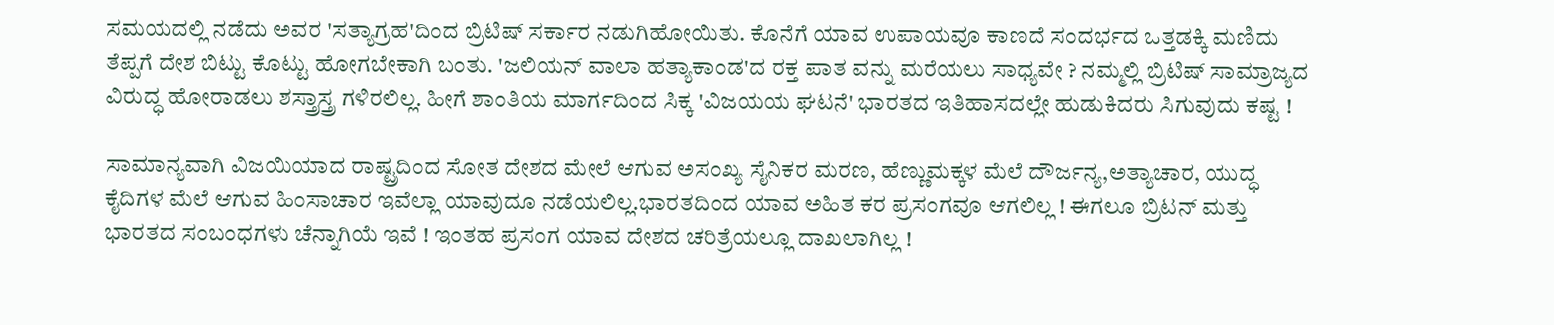ಸಮಯದಲ್ಲಿ ನಡೆದು ಅವರ 'ಸತ್ಯಾಗ್ರಹ'ದಿಂದ ಬ್ರಿಟಿಷ್ ಸರ್ಕಾರ ನಡುಗಿಹೋಯಿತು. ಕೊನೆಗೆ ಯಾವ ಉಪಾಯವೂ ಕಾಣದೆ ಸಂದರ್ಭದ ಒತ್ತಡಕ್ಕಿ ಮಣಿದು ತೆಪ್ಪಗೆ ದೇಶ ಬಿಟ್ಟು ಕೊಟ್ಟು ಹೋಗಬೇಕಾಗಿ ಬಂತು. 'ಜಲಿಯನ್ ವಾಲಾ ಹತ್ಯಾಕಾಂಡ'ದ ರಕ್ತ ಪಾತ ವನ್ನು ಮರೆಯಲು ಸಾಧ್ಯವೇ ? ನಮ್ಮಲ್ಲಿ ಬ್ರಿಟಿಷ್ ಸಾಮ್ರಾಜ್ಯದ ವಿರುದ್ಧ ಹೋರಾಡಲು ಶಸ್ತ್ರಾಸ್ತ್ರ ಗಳಿರಲಿಲ್ಲ. ಹೀಗೆ ಶಾಂತಿಯ ಮಾರ್ಗದಿಂದ ಸಿಕ್ಕ 'ವಿಜಯಯ ಘಟನೆ' ಭಾರತದ ಇತಿಹಾಸದಲ್ಲೇ ಹುಡುಕಿದರು ಸಿಗುವುದು ಕಷ್ಟ !

ಸಾಮಾನ್ಯವಾಗಿ ವಿಜಯಿಯಾದ ರಾಷ್ಟ್ರದಿಂದ ಸೋತ ದೇಶದ ಮೇಲೆ ಆಗುವ ಅಸಂಖ್ಯ ಸೈನಿಕರ ಮರಣ, ಹೆಣ್ಣುಮಕ್ಕಳ ಮೆಲೆ ದೌರ್ಜನ್ಯ,ಅತ್ಯಾಚಾರ, ಯುದ್ಧ ಕೈದಿಗಳ ಮೆಲೆ ಆಗುವ ಹಿಂಸಾಚಾರ ಇವೆಲ್ಲಾ ಯಾವುದೂ ನಡೆಯಲಿಲ್ಲ.ಭಾರತದಿಂದ ಯಾವ ಅಹಿತ ಕರ ಪ್ರಸಂಗವೂ ಆಗಲಿಲ್ಲ ! ಈಗಲೂ ಬ್ರಿಟನ್ ಮತ್ತು ಭಾರತದ ಸಂಬಂಧಗಳು ಚೆನ್ನಾಗಿಯೆ ಇವೆ ! ಇಂತಹ ಪ್ರಸಂಗ ಯಾವ ದೇಶದ ಚರಿತ್ರೆಯಲ್ಲೂ ದಾಖಲಾಗಿಲ್ಲ !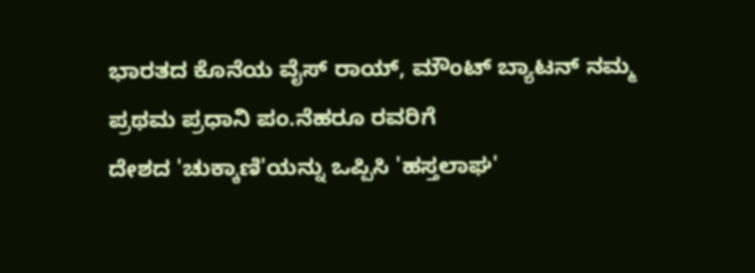ಭಾರತದ ಕೊನೆಯ ವೈಸ್ ರಾಯ್, ಮೌಂಟ್ ಬ್ಯಾಟನ್ ನಮ್ಮ ಪ್ರಥಮ ಪ್ರಧಾನಿ ಪಂ.ನೆಹರೂ ರವರಿಗೆ
ದೇಶದ 'ಚುಕ್ಕಾಣಿ'ಯನ್ನು ಒಪ್ಪಿಸಿ 'ಹಸ್ತಲಾಘ'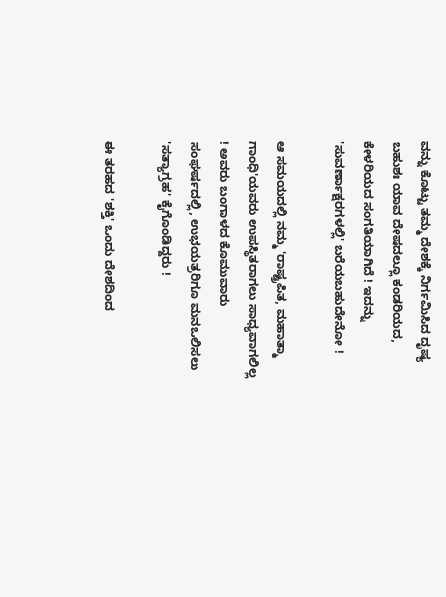ವನ್ನು ಕೊಟ್ಟು ತಮ್ಮ ದೇಶಕ್ಕೆ ನಿರ್ಗಮಿಸಿದ ದೃಷ್ಯ ಬಹುಶಃ ಯಾವ ದೇಷದಲ್ಲೂ ಕಂಡರಿಯದ, ಕೇಳರಿಯದ ಸಂಗತಿಯಾಗಿದೆ ! ಇದನ್ನು 'ಸುವರ್ಣಾಕ್ಷರಗಳಲ್ಲಿ' ಬರೆಯಬಹುದೇನೋ !

ಆ ಸಮಯದಲ್ಲಿ ನಮ್ಮ 'ರಾಷ್ಟ್ರಪಿತ, ಮಹಾತ್ಮಾ ಗಾಂಧಿ'ಯವರು ಉಪಸ್ಥಿತರಾಗಲು ಸಾಧ್ಯವಾಗಲಿಲ್ಲ ! ಅವರು ಬಂಗಾಳದ ಕೊಮುವಾರು ಸಂಘರ್ಷದಲ್ಲಿ, ಉಭಯತ್ರರಿಗೂ ಮನಒಲಿಸಲು 'ಸತ್ಯಾಗ್ರಹ' ಕೈಗೊಂಡಿದ್ದರು !

ಈ ತರಹದ 'ಶಕ್ತಿ' ಒಂದು ದೇಶದಿಂದ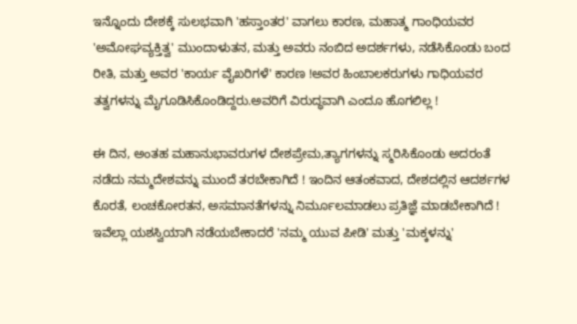ಇನ್ನೊಂದು ದೇಶಕ್ಕೆ ಸುಲಭವಾಗಿ 'ಹಸ್ತಾಂತರ' ವಾಗಲು ಕಾರಣ, ಮಹಾತ್ಮ ಗಾಂಧಿಯವರ 'ಅಮೋಘವ್ಯಕ್ತಿತ್ವ' ಮುಂದಾಳುತನ, ಮತ್ತು ಅವರು ನಂಬಿದ ಅದರ್ಶಗಳು, ನಡೆಸಿಕೊಂಡು ಬಂದ ರೀತಿ, ಮತ್ತು ಅವರ 'ಕಾರ್ಯ ವೈಖರಿಗಳೆ' ಕಾರಣ !ಅವರ ಹಿಂಬಾಲಕರುಗಳು ಗಾಧಿಯವರ ತತ್ವಗಳನ್ನು ಮೈಗೂಡಿಸಿಕೊಂಡಿದ್ದರು.ಅವರಿಗೆ ವಿರುದ್ಧವಾಗಿ ಎಂದೂ ಹೊಗಲಿಲ್ಲ !

ಈ ದಿನ, ಅಂತಹ ಮಹಾನುಭಾವರುಗಳ ದೇಶಪ್ರೇಮ,ತ್ಯಾಗಗಳನ್ನು ಸ್ಮರಿಸಿಕೊಂಡು ಅದರಂತೆ ನಡೆದು ನಮ್ಮದೇಶವನ್ನು ಮುಂದೆ ತರಬೇಕಾಗಿದೆ ! ಇಂದಿನ ಆತಂಕವಾದ, ದೇಶದಲ್ಲಿನ ಆದರ್ಶಗಳ ಕೊರತೆ, ಲಂಚಕೋರತನ, ಅಸಮಾನತೆಗಳನ್ನು ನಿರ್ಮೂಲಮಾಡಲು ಪ್ರತಿಜ್ಞೆ ಮಾಡಬೇಕಾಗಿದೆ ! ಇವೆಲ್ಲಾ ಯಶಸ್ವಿಯಾಗಿ ನಡೆಯಬೇಕಾದರೆ 'ನಮ್ಮ ಯುವ ಪೀಡಿ' ಮತ್ತು 'ಮಕ್ಕಳನ್ನು'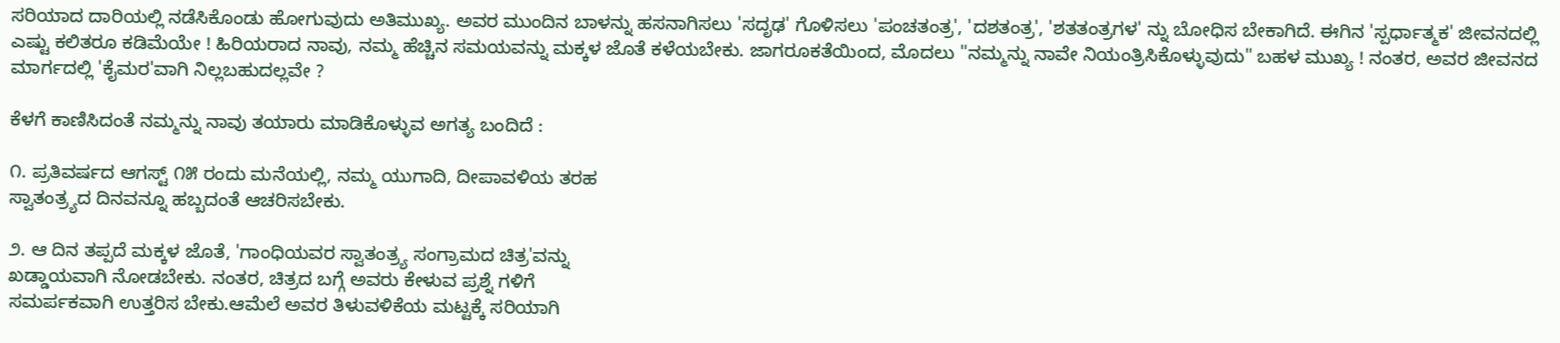ಸರಿಯಾದ ದಾರಿಯಲ್ಲಿ ನಡೆಸಿಕೊಂಡು ಹೋಗುವುದು ಅತಿಮುಖ್ಯ. ಅವರ ಮುಂದಿನ ಬಾಳನ್ನು ಹಸನಾಗಿಸಲು 'ಸದೃಢ' ಗೊಳಿಸಲು 'ಪಂಚತಂತ್ರ', 'ದಶತಂತ್ರ', 'ಶತತಂತ್ರಗಳ' ನ್ನು ಬೋಧಿಸ ಬೇಕಾಗಿದೆ. ಈಗಿನ 'ಸ್ಪರ್ಧಾತ್ಮಕ' ಜೀವನದಲ್ಲಿ ಎಷ್ಟು ಕಲಿತರೂ ಕಡಿಮೆಯೇ ! ಹಿರಿಯರಾದ ನಾವು, ನಮ್ಮ ಹೆಚ್ಚಿನ ಸಮಯವನ್ನು ಮಕ್ಕಳ ಜೊತೆ ಕಳೆಯಬೇಕು. ಜಾಗರೂಕತೆಯಿಂದ, ಮೊದಲು "ನಮ್ಮನ್ನು ನಾವೇ ನಿಯಂತ್ರಿಸಿಕೊಳ್ಳುವುದು" ಬಹಳ ಮುಖ್ಯ ! ನಂತರ, ಅವರ ಜೀವನದ ಮಾರ್ಗದಲ್ಲಿ 'ಕೈಮರ'ವಾಗಿ ನಿಲ್ಲಬಹುದಲ್ಲವೇ ?

ಕೆಳಗೆ ಕಾಣಿಸಿದಂತೆ ನಮ್ಮನ್ನು ನಾವು ತಯಾರು ಮಾಡಿಕೊಳ್ಳುವ ಅಗತ್ಯ ಬಂದಿದೆ :

೧. ಪ್ರತಿವರ್ಷದ ಆಗಸ್ಟ್ ೧೫ ರಂದು ಮನೆಯಲ್ಲಿ, ನಮ್ಮ ಯುಗಾದಿ, ದೀಪಾವಳಿಯ ತರಹ
ಸ್ವಾತಂತ್ರ್ಯದ ದಿನವನ್ನೂ ಹಬ್ಬದಂತೆ ಆಚರಿಸಬೇಕು.

೨. ಆ ದಿನ ತಪ್ಪದೆ ಮಕ್ಕಳ ಜೊತೆ, 'ಗಾಂಧಿಯವರ ಸ್ವಾತಂತ್ರ್ಯ ಸಂಗ್ರಾಮದ ಚಿತ್ರ'ವನ್ನು
ಖಡ್ಡಾಯವಾಗಿ ನೋಡಬೇಕು. ನಂತರ, ಚಿತ್ರದ ಬಗ್ಗೆ ಅವರು ಕೇಳುವ ಪ್ರಶ್ನೆ ಗಳಿಗೆ
ಸಮರ್ಪಕವಾಗಿ ಉತ್ತರಿಸ ಬೇಕು.ಆಮೆಲೆ ಅವರ ತಿಳುವಳಿಕೆಯ ಮಟ್ಟಕ್ಕೆ ಸರಿಯಾಗಿ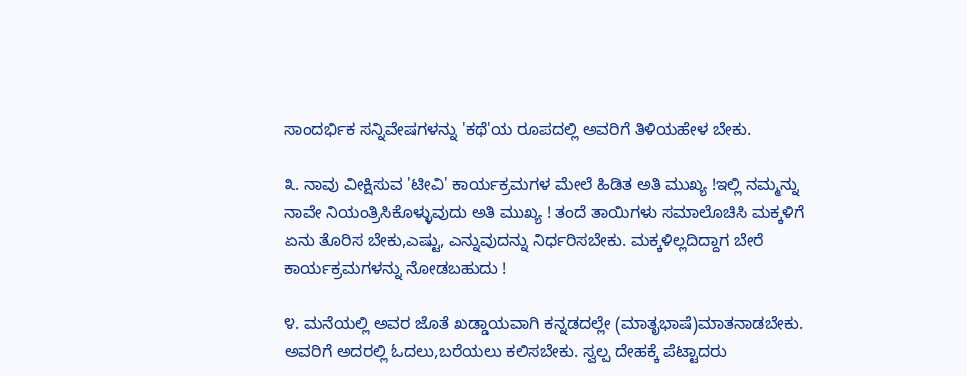ಸಾಂದರ್ಭಿಕ ಸನ್ನಿವೇಷಗಳನ್ನು 'ಕಥೆ'ಯ ರೂಪದಲ್ಲಿ ಅವರಿಗೆ ತಿಳಿಯಹೇಳ ಬೇಕು.

೩. ನಾವು ವೀಕ್ಷಿಸುವ 'ಟೀವಿ' ಕಾರ್ಯಕ್ರಮಗಳ ಮೇಲೆ ಹಿಡಿತ ಅತಿ ಮುಖ್ಯ !ಇಲ್ಲಿ ನಮ್ಮನ್ನು
ನಾವೇ ನಿಯಂತ್ರಿಸಿಕೊಳ್ಳುವುದು ಅತಿ ಮುಖ್ಯ ! ತಂದೆ ತಾಯಿಗಳು ಸಮಾಲೊಚಿಸಿ ಮಕ್ಕಳಿಗೆ
ಏನು ತೊರಿಸ ಬೇಕು,ಎಷ್ಟು, ಎನ್ನುವುದನ್ನು ನಿರ್ಧರಿಸಬೇಕು. ಮಕ್ಕಳಿಲ್ಲದಿದ್ದಾಗ ಬೇರೆ
ಕಾರ್ಯಕ್ರಮಗಳನ್ನು ನೋಡಬಹುದು !

೪. ಮನೆಯಲ್ಲಿ ಅವರ ಜೊತೆ ಖಡ್ಡಾಯವಾಗಿ ಕನ್ನಡದಲ್ಲೇ (ಮಾತೃಭಾಷೆ)ಮಾತನಾಡಬೇಕು.
ಅವರಿಗೆ ಅದರಲ್ಲಿ ಓದಲು,ಬರೆಯಲು ಕಲಿಸಬೇಕು. ಸ್ವಲ್ಪ ದೇಹಕ್ಕೆ ಪೆಟ್ಟಾದರು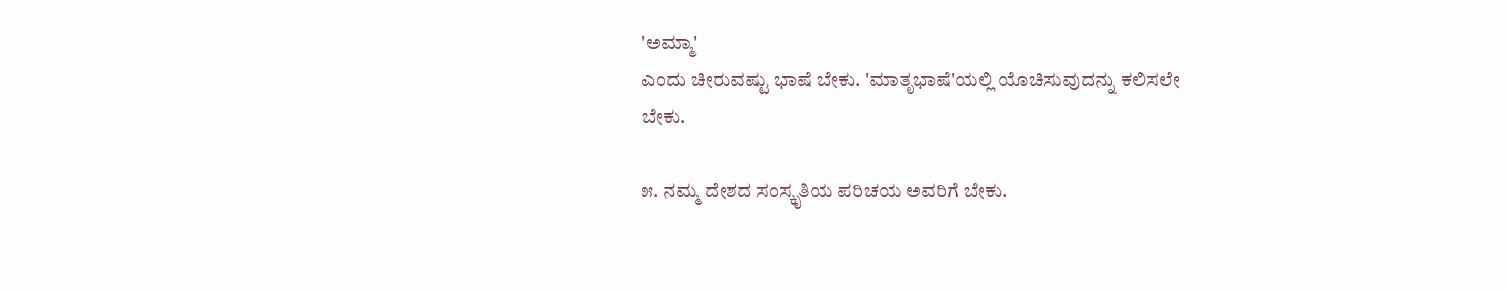'ಅಮ್ಮಾ'
ಎಂದು ಚೀರುವಷ್ಟು ಭಾಷೆ ಬೇಕು. 'ಮಾತೃಭಾಷೆ'ಯಲ್ಲಿ ಯೊಚಿಸುವುದನ್ನು ಕಲಿಸಲೇ
ಬೇಕು.

೫. ನಮ್ಮ ದೇಶದ ಸಂಸ್ಕೃತಿಯ ಪರಿಚಯ ಅವರಿಗೆ ಬೇಕು.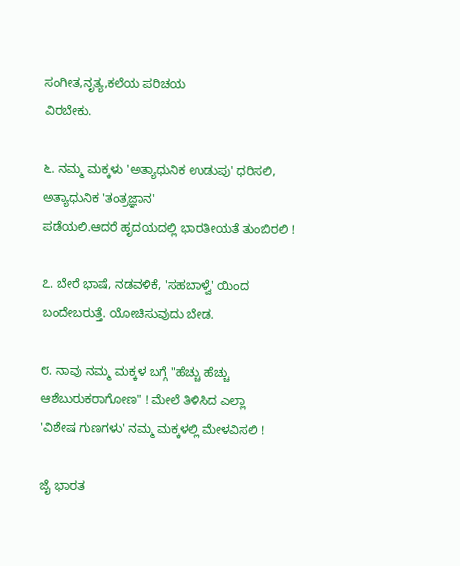ಸಂಗೀತ,ನೃತ್ಯ,ಕಲೆಯ ಪರಿಚಯ
ವಿರಬೇಕು.

೬. ನಮ್ಮ ಮಕ್ಕಳು 'ಅತ್ಯಾಧುನಿಕ ಉಡುಪು' ಧರಿಸಲಿ, ಅತ್ಯಾಧುನಿಕ 'ತಂತ್ರಜ್ಞಾನ'
ಪಡೆಯಲಿ.ಆದರೆ ಹೃದಯದಲ್ಲಿ ಭಾರತೀಯತೆ ತುಂಬಿರಲಿ !

೭. ಬೇರೆ ಭಾಷೆ, ನಡವಳಿಕೆ, 'ಸಹಬಾಳ್ವೆ' ಯಿಂದ ಬಂದೇಬರುತ್ತೆ. ಯೋಚಿಸುವುದು ಬೇಡ.

೮. ನಾವು ನಮ್ಮ ಮಕ್ಕಳ ಬಗ್ಗೆ "ಹೆಚ್ಚು ಹೆಚ್ಚು ಆಶೆಬುರುಕರಾಗೋಣ" ! ಮೇಲೆ ತಿಳಿಸಿದ ಎಲ್ಲಾ
'ವಿಶೇಷ ಗುಣಗಳು' ನಮ್ಮ ಮಕ್ಕಳಲ್ಲಿ ಮೇಳವಿಸಲಿ !

ಜೈ ಭಾರತ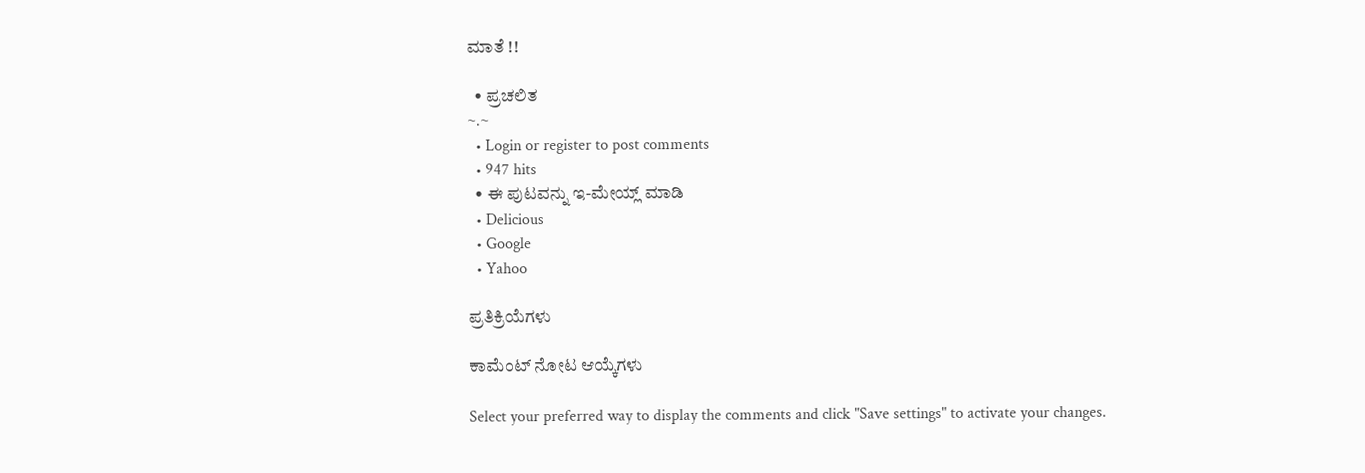ಮಾತೆ !!

  • ಪ್ರಚಲಿತ
~.~
  • Login or register to post comments
  • 947 hits
  • ಈ ಪುಟವನ್ನು ಇ-ಮೇಯ್ಲ್ ಮಾಡಿ
  • Delicious
  • Google
  • Yahoo

ಪ್ರತಿಕ್ರಿಯೆಗಳು

ಕಾಮೆಂಟ್ ನೋಟ ಆಯ್ಕೆಗಳು

Select your preferred way to display the comments and click "Save settings" to activate your changes.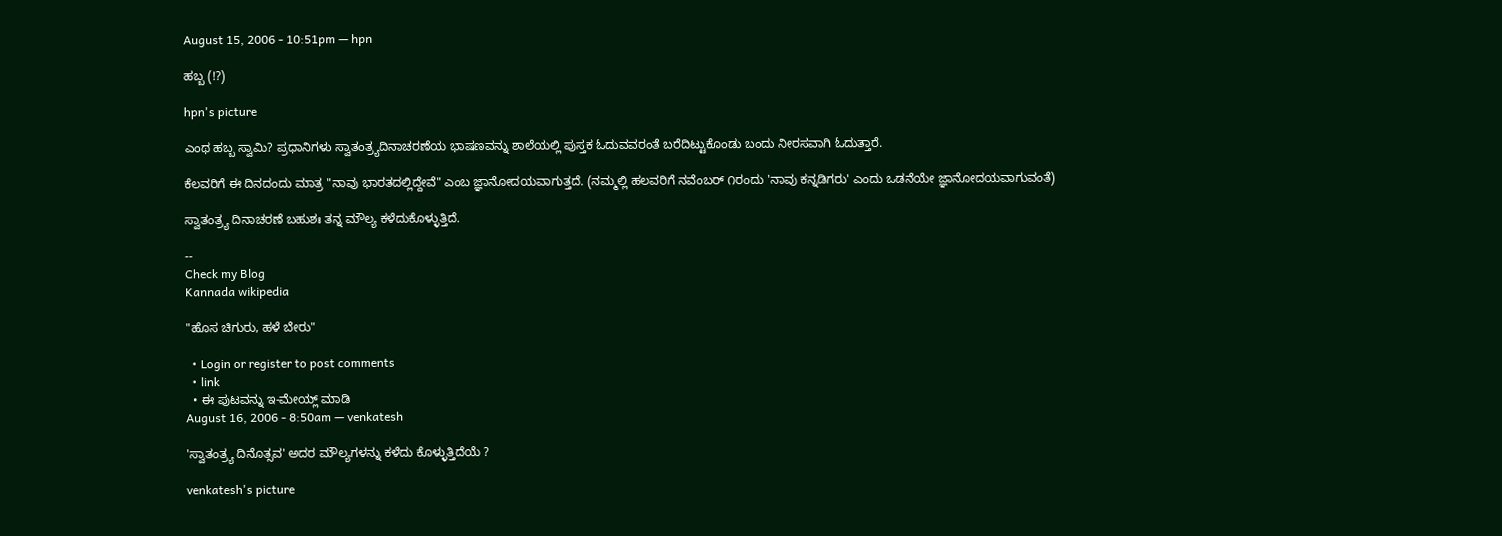August 15, 2006 - 10:51pm — hpn

ಹಬ್ಬ (!?)

hpn's picture

ಎಂಥ ಹಬ್ಬ ಸ್ವಾಮಿ? ಪ್ರಧಾನಿಗಳು ಸ್ವಾತಂತ್ರ್ಯದಿನಾಚರಣೆಯ ಭಾಷಣವನ್ನು ಶಾಲೆಯಲ್ಲಿ ಪುಸ್ತಕ ಓದುವವರಂತೆ ಬರೆದಿಟ್ಟುಕೊಂಡು ಬಂದು ನೀರಸವಾಗಿ ಓದುತ್ತಾರೆ.

ಕೆಲವರಿಗೆ ಈ ದಿನದಂದು ಮಾತ್ರ "ನಾವು ಭಾರತದಲ್ಲಿದ್ದೇವೆ" ಎಂಬ ಜ್ಞಾನೋದಯವಾಗುತ್ತದೆ. (ನಮ್ಮಲ್ಲಿ ಹಲವರಿಗೆ ನವೆಂಬರ್ ೧ರಂದು 'ನಾವು ಕನ್ನಡಿಗರು' ಎಂದು ಒಡನೆಯೇ ಜ್ಞಾನೋದಯವಾಗುವಂತೆ)

ಸ್ವಾತಂತ್ರ್ಯ ದಿನಾಚರಣೆ ಬಹುಶಃ ತನ್ನ ಮೌಲ್ಯ ಕಳೆದುಕೊಳ್ಳುತ್ತಿದೆ.

--
Check my Blog
Kannada wikipedia

"ಹೊಸ ಚಿಗುರು, ಹಳೆ ಬೇರು"

  • Login or register to post comments
  • link
  • ಈ ಪುಟವನ್ನು ಇ-ಮೇಯ್ಲ್ ಮಾಡಿ
August 16, 2006 - 8:50am — venkatesh

'ಸ್ವಾತಂತ್ರ್ಯ ದಿನೊತ್ಸವ' ಅದರ ಮೌಲ್ಯಗಳನ್ನು ಕಳೆದು ಕೊಳ್ಳುತ್ತಿದೆಯೆ ?

venkatesh's picture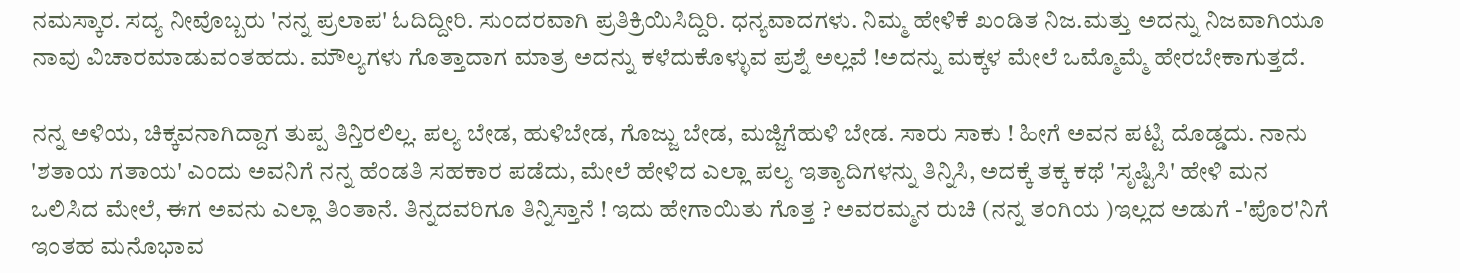ನಮಸ್ಕಾರ. ಸದ್ಯ ನೀವೊಬ್ಬರು 'ನನ್ನ ಪ್ರಲಾಪ' ಓದಿದ್ದೀರಿ. ಸುಂದರವಾಗಿ ಪ್ರತಿಕ್ರಿಯಿಸಿದ್ದಿರಿ. ಧನ್ಯವಾದಗಳು. ನಿಮ್ಮ ಹೇಳಿಕೆ ಖಂಡಿತ ನಿಜ.ಮತ್ತು ಅದನ್ನು ನಿಜವಾಗಿಯೂ ನಾವು ವಿಚಾರಮಾಡುವಂತಹದು. ಮೌಲ್ಯಗಳು ಗೊತ್ತಾದಾಗ ಮಾತ್ರ ಅದನ್ನು ಕಳೆದುಕೊಳ್ಳುವ ಪ್ರಶ್ನೆ ಅಲ್ಲವೆ !ಅದನ್ನು ಮಕ್ಕಳ ಮೇಲೆ ಒಮ್ಮೊಮ್ಮೆ ಹೇರಬೇಕಾಗುತ್ತದೆ.

ನನ್ನ ಅಳಿಯ, ಚಿಕ್ಕವನಾಗಿದ್ದಾಗ ತುಪ್ಪ ತಿನ್ತಿರಲಿಲ್ಲ. ಪಲ್ಯ ಬೇಡ, ಹುಳಿಬೇಡ, ಗೊಜ್ಜು ಬೇಡ, ಮಜ್ಜಿಗೆಹುಳಿ ಬೇಡ. ಸಾರು ಸಾಕು ! ಹೀಗೆ ಅವನ ಪಟ್ಟಿ ದೊಡ್ಡದು. ನಾನು 'ಶತಾಯ ಗತಾಯ' ಎಂದು ಅವನಿಗೆ ನನ್ನ ಹೆಂಡತಿ ಸಹಕಾರ ಪಡೆದು, ಮೇಲೆ ಹೇಳಿದ ಎಲ್ಲಾ ಪಲ್ಯ ಇತ್ಯಾದಿಗಳನ್ನು ತಿನ್ನಿಸಿ, ಅದಕ್ಕೆ ತಕ್ಕ ಕಥೆ 'ಸೃಷ್ಟಿಸಿ' ಹೇಳಿ ಮನ ಒಲಿಸಿದ ಮೇಲೆ, ಈಗ ಅವನು ಎಲ್ಲಾ ತಿಂತಾನೆ. ತಿನ್ನದವರಿಗೂ ತಿನ್ನಿಸ್ತಾನೆ ! ಇದು ಹೇಗಾಯಿತು ಗೊತ್ತ ? ಅವರಮ್ಮನ ರುಚಿ (ನನ್ನ ತಂಗಿಯ )ಇಲ್ಲದ ಅಡುಗೆ -'ಪೊರ'ನಿಗೆ ಇಂತಹ ಮನೊಭಾವ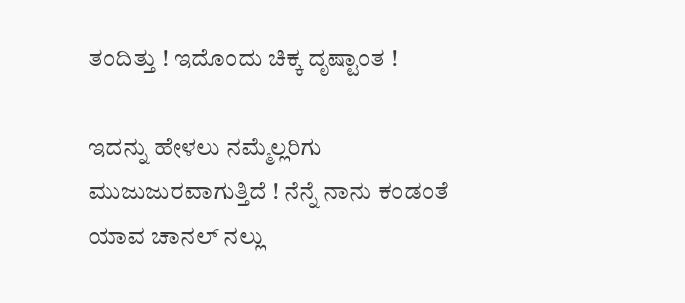ತಂದಿತ್ತು ! ಇದೊಂದು ಚಿಕ್ಕ ದೃಷ್ಟಾಂತ !

ಇದನ್ನು ಹೇಳಲು ನಮ್ಮೆಲ್ಲರಿಗು ಮುಜುಜುರವಾಗುತ್ತಿದೆ ! ನೆನ್ನೆ ನಾನು ಕಂಡಂತೆ ಯಾವ ಚಾನಲ್ ನಲ್ಲು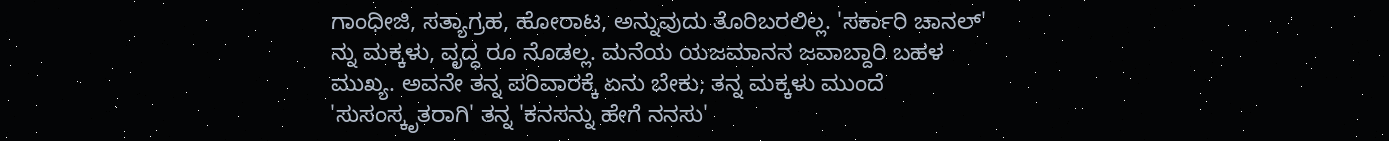ಗಾಂಧೀಜಿ, ಸತ್ಯಾಗ್ರಹ, ಹೋರಾಟ, ಅನ್ನುವುದು ತೊರಿಬರಲಿಲ್ಲ. 'ಸರ್ಕಾರಿ ಚಾನಲ್' ನ್ನು ಮಕ್ಕಳು, ವೃದ್ಧ ರೂ ನೊಡಲ್ಲ. ಮನೆಯ ಯಜಮಾನನ ಜವಾಬ್ದಾರಿ ಬಹಳ ಮುಖ್ಯ. ಅವನೇ ತನ್ನ ಪರಿವಾರಕ್ಕೆ ಏನು ಬೇಕು; ತನ್ನ ಮಕ್ಕಳು ಮುಂದೆ 'ಸುಸಂಸ್ಕೃತರಾಗಿ' ತನ್ನ 'ಕನಸನ್ನು ಹೇಗೆ ನನಸು'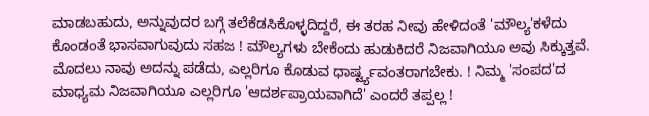ಮಾಡಬಹುದು, ಅನ್ನುವುದರ ಬಗ್ಗೆ ತಲೆಕೆಡಸಿಕೊಳ್ಳದಿದ್ದರೆ, ಈ ತರಹ ನೀವು ಹೇಳಿದಂತೆ 'ಮೌಲ್ಯ'ಕಳೆದು ಕೊಂಡಂತೆ ಭಾಸವಾಗುವುದು ಸಹಜ ! ಮೌಲ್ಯಗಳು ಬೇಕೆಂದು ಹುಡುಕಿದರೆ ನಿಜವಾಗಿಯೂ ಅವು ಸಿಕ್ಕುತ್ತವೆ. ಮೊದಲು ನಾವು ಅದನ್ನು ಪಡೆದು, ಎಲ್ಲರಿಗೂ ಕೊಡುವ ಧಾರ್ಷ್ಟ್ಯವಂತರಾಗಬೇಕು. ! ನಿಮ್ಮ 'ಸಂಪದ'ದ ಮಾಧ್ಯಮ ನಿಜವಾಗಿಯೂ ಎಲ್ಲರಿಗೂ 'ಆದರ್ಶಪ್ರಾಯವಾಗಿದೆ' ಎಂದರೆ ತಪ್ಪಲ್ಲ !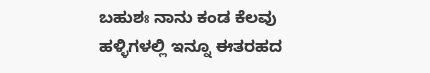ಬಹುಶಃ ನಾನು ಕಂಡ ಕೆಲವು ಹಳ್ಳಿಗಳಲ್ಲಿ ಇನ್ನೂ ಈತರಹದ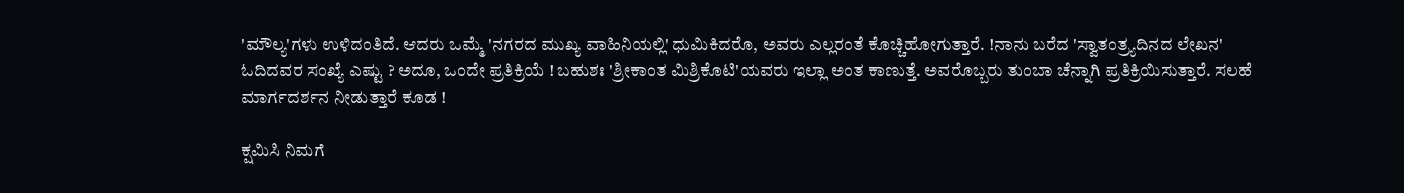'ಮೌಲ್ಯ'ಗಳು ಉಳಿದಂತಿದೆ. ಆದರು ಒಮ್ಮೆ 'ನಗರದ ಮುಖ್ಯ ವಾಹಿನಿಯಲ್ಲಿ' ಧುಮಿಕಿದರೊ, ಅವರು ಎಲ್ಲರಂತೆ ಕೊಚ್ಚಿಹೋಗುತ್ತಾರೆ. !ನಾನು ಬರೆದ 'ಸ್ವಾತಂತ್ರ್ಯದಿನದ ಲೇಖನ' ಓದಿದವರ ಸಂಖ್ಯೆ ಎಷ್ಟು ? ಅದೂ, ಒಂದೇ ಪ್ರತಿಕ್ರಿಯೆ ! ಬಹುಶಃ 'ಶ್ರೀಕಾಂತ ಮಿಶ್ರಿಕೊಟಿ'ಯವರು ಇಲ್ಲಾ ಅಂತ ಕಾಣುತ್ತೆ. ಅವರೊಬ್ಬರು ತುಂಬಾ ಚೆನ್ನಾಗಿ ಪ್ರತಿಕ್ರಿಯಿಸುತ್ತಾರೆ. ಸಲಹೆ ಮಾರ್ಗದರ್ಶನ ನೀಡುತ್ತಾರೆ ಕೂಡ !

ಕ್ಷಮಿಸಿ ನಿಮಗೆ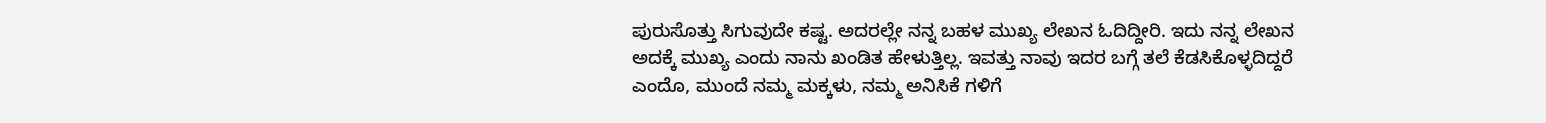ಪುರುಸೊತ್ತು ಸಿಗುವುದೇ ಕಷ್ಟ. ಅದರಲ್ಲೇ ನನ್ನ ಬಹಳ ಮುಖ್ಯ ಲೇಖನ ಓದಿದ್ದೀರಿ. ಇದು ನನ್ನ ಲೇಖನ ಅದಕ್ಕೆ ಮುಖ್ಯ ಎಂದು ನಾನು ಖಂಡಿತ ಹೇಳುತ್ತಿಲ್ಲ. ಇವತ್ತು ನಾವು ಇದರ ಬಗ್ಗೆ ತಲೆ ಕೆಡಸಿಕೊಳ್ಳದಿದ್ದರೆ ಎಂದೊ, ಮುಂದೆ ನಮ್ಮ ಮಕ್ಕಳು, ನಮ್ಮ ಅನಿಸಿಕೆ ಗಳಿಗೆ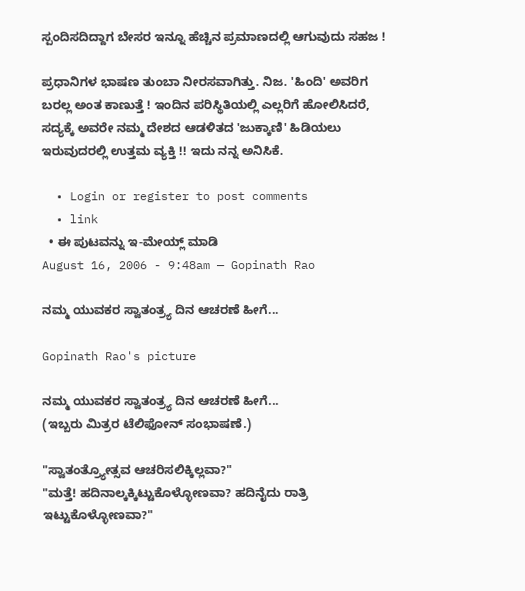ಸ್ಪಂದಿಸದಿದ್ದಾಗ ಬೇಸರ ಇನ್ನೂ ಹೆಚ್ಚಿನ ಪ್ರಮಾಣದಲ್ಲಿ ಆಗುವುದು ಸಹಜ !

ಪ್ರಧಾನಿಗಳ ಭಾಷಣ ತುಂಬಾ ನೀರಸವಾಗಿತ್ತು. ನಿಜ. 'ಹಿಂದಿ' ಅವರಿಗ ಬರಲ್ಲ ಅಂತ ಕಾಣುತ್ತೆ ! ಇಂದಿನ ಪರಿಸ್ಥಿತಿಯಲ್ಲಿ ಎಲ್ಲರಿಗೆ ಹೋಲಿಸಿದರೆ, ಸದ್ಯಕ್ಕೆ ಅವರೇ ನಮ್ಮ ದೇಶದ ಆಡಳಿತದ 'ಜುಕ್ಕಾಣಿ' ಹಿಡಿಯಲು ಇರುವುದರಲ್ಲಿ ಉತ್ತಮ ವ್ಯಕ್ತಿ !! ಇದು ನನ್ನ ಅನಿಸಿಕೆ.

  • Login or register to post comments
  • link
  • ಈ ಪುಟವನ್ನು ಇ-ಮೇಯ್ಲ್ ಮಾಡಿ
August 16, 2006 - 9:48am — Gopinath Rao

ನಮ್ಮ ಯುವಕರ ಸ್ವಾತಂತ್ರ್ಯ ದಿನ ಆಚರಣೆ ಹೀಗೆ...

Gopinath Rao's picture

ನಮ್ಮ ಯುವಕರ ಸ್ವಾತಂತ್ರ್ಯ ದಿನ ಆಚರಣೆ ಹೀಗೆ...
(ಇಬ್ಬರು ಮಿತ್ರರ ಟೆಲಿಫೋನ್ ಸಂಭಾಷಣೆ.)

"ಸ್ವಾತಂತ್ರ್ಯೋತ್ಸವ ಆಚರಿಸಲಿಕ್ಕಿಲ್ಲವಾ?"
"ಮತ್ತೆ! ಹದಿನಾಲ್ಕಕ್ಕಿಟ್ಟುಕೊಳ್ಳೋಣವಾ? ಹದಿನೈದು ರಾತ್ರಿ ಇಟ್ಟುಕೊಳ್ಳೋಣವಾ?"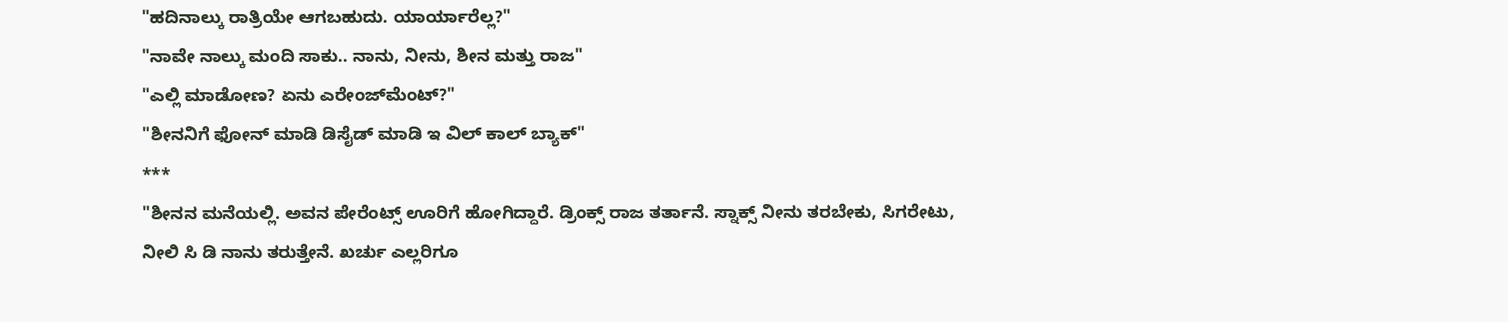"ಹದಿನಾಲ್ಕು ರಾತ್ರಿಯೇ ಆಗಬಹುದು. ಯಾರ್ಯಾರೆಲ್ಲ?"
"ನಾವೇ ನಾಲ್ಕು ಮಂದಿ ಸಾಕು.. ನಾನು, ನೀನು, ಶೀನ ಮತ್ತು ರಾಜ"
"ಎಲ್ಲಿ ಮಾಡೋಣ? ಏನು ಎರೇಂಜ್‌ಮೆಂಟ್?"
"ಶೀನನಿಗೆ ಫೋನ್ ಮಾಡಿ ಡಿಸೈಡ್ ಮಾಡಿ ಇ ವಿಲ್ ಕಾಲ್ ಬ್ಯಾಕ್"
***
"ಶೀನನ ಮನೆಯಲ್ಲಿ. ಅವನ ಪೇರೆಂಟ್ಸ್ ಊರಿಗೆ ಹೋಗಿದ್ದಾರೆ. ಡ್ರಿಂಕ್ಸ್ ರಾಜ ತರ್ತಾನೆ. ಸ್ನಾಕ್ಸ್ ನೀನು ತರಬೇಕು, ಸಿಗರೇಟು, ನೀಲಿ ಸಿ ಡಿ ನಾನು ತರುತ್ತೇನೆ. ಖರ್ಚು ಎಲ್ಲರಿಗೂ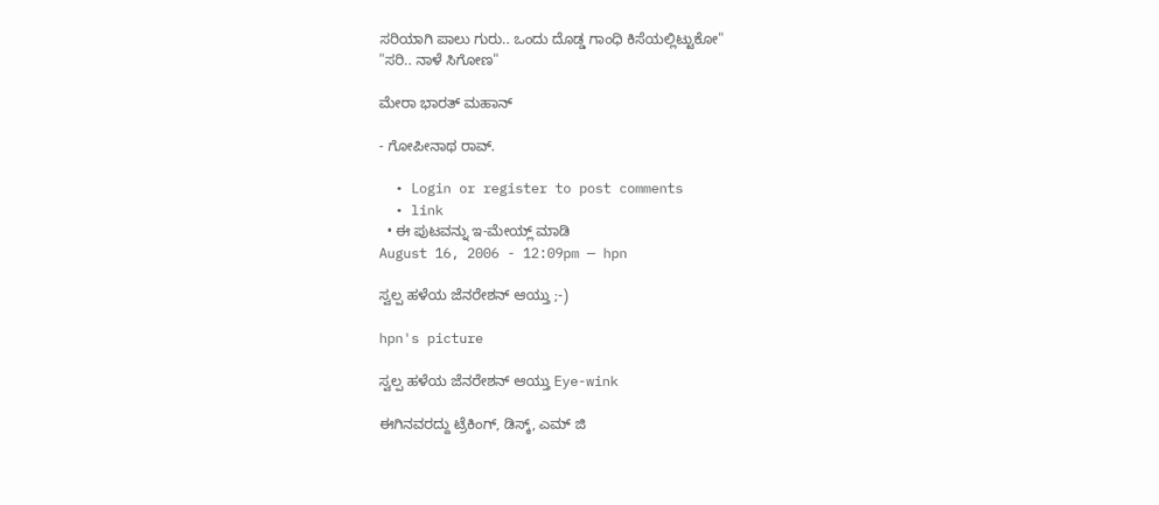ಸರಿಯಾಗಿ ಪಾಲು ಗುರು.. ಒಂದು ದೊಡ್ಡ ಗಾಂಧಿ ಕಿಸೆಯಲ್ಲಿಟ್ಟುಕೋ"
"ಸರಿ.. ನಾಳೆ ಸಿಗೋಣ"

ಮೇರಾ ಭಾರತ್ ಮಹಾನ್

- ಗೋಪೀನಾಥ ರಾವ್.

  • Login or register to post comments
  • link
  • ಈ ಪುಟವನ್ನು ಇ-ಮೇಯ್ಲ್ ಮಾಡಿ
August 16, 2006 - 12:09pm — hpn

ಸ್ವಲ್ಪ ಹಳೆಯ ಜೆನರೇಶನ್ ಆಯ್ತು ;-)

hpn's picture

ಸ್ವಲ್ಪ ಹಳೆಯ ಜೆನರೇಶನ್ ಆಯ್ತು Eye-wink

ಈಗಿನವರದ್ದು ಟ್ರೆಕಿಂಗ್, ಡಿಸ್ಕ್, ಎಮ್ ಜಿ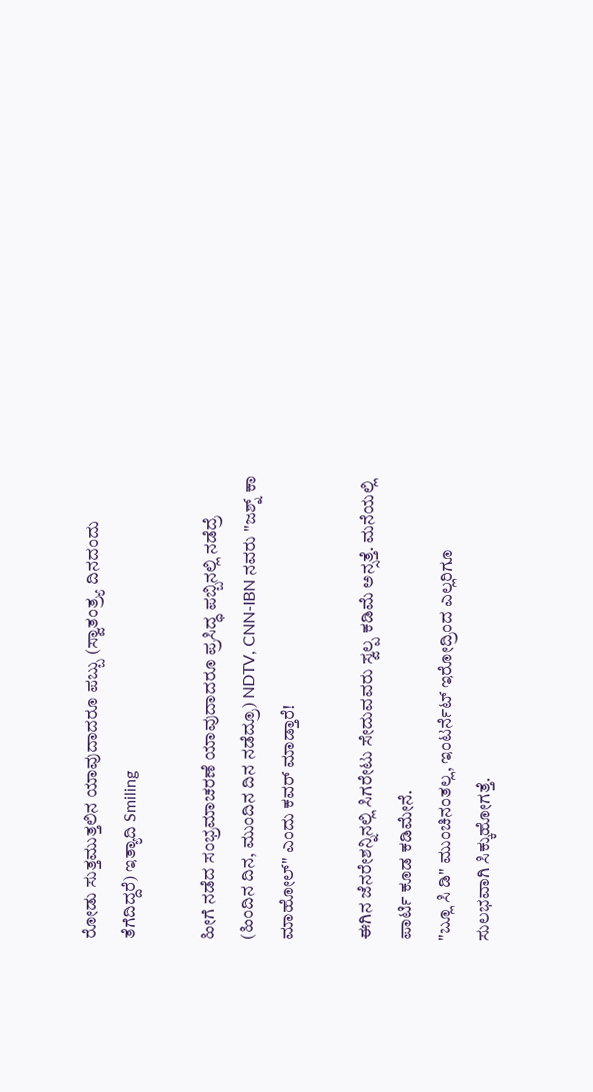ರೋಡು ಸುತ್ತಮುತ್ತಲಿನ ಯಾವುದಾದರೂ ಪಬ್ಬು (ಸ್ವಾತಂತ್ರ್ಯ ದಿನದಂದು ತೆಗೆದಿದ್ದರೆ) ಇತ್ಯಾದಿ Smiling

ಹೀಗೆ ನಡೆದ ಸಂಭ್ರಮಾಚರಣೆ ಯಾವುದಾದರೂ ಪ್ರಸಿದ್ಧ ಪಬ್ಬಿನಲ್ಲಿ ನಡೆದ್ರೆ (ಹಿಂದಿನ ದಿನ, ಮುಂದಿನ ದಿನ ನಡೆದ್ರೂ) NDTV, CNN-IBN ನವರು "ಜಶ್ನ್ ಕಾ ಮಾಹೋಲ್" ಎಂದು ಕವರ್ ಮಾಡ್ತಾರೆ!

ಈಗಿನ ಜೆನರೇಶನ್ನಿನಲ್ಲಿ ಸಿಗರೇಟು ಸೇದುವವರು ಸ್ವಲ್ಪ ಕಡಿಮೆ ಅನ್ಸತ್ತೆ. ಮನೆಯಲ್ಲಿ ಪಾರ್ಟಿ ಕೂಡ ಕಡಿಮೇನೆ.
"ಬ್ಲೂ ಸಿ ಡಿ" ಮುಂಚಿನಂತಲ್ಲ, ಇಂಟರ್ನೆಟ್ ಇರೋದ್ರಿಂದ ಎಲ್ಲರಿಗೂ ಸುಲಭವಾಗಿ ಸಿಕ್ಕುಹೋಗತ್ತೆ.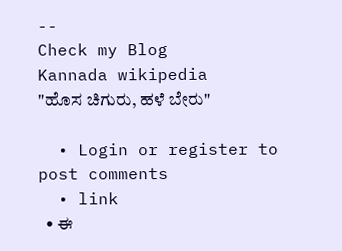--
Check my Blog
Kannada wikipedia
"ಹೊಸ ಚಿಗುರು, ಹಳೆ ಬೇರು"

  • Login or register to post comments
  • link
  • ಈ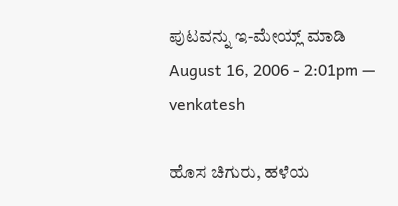ಪುಟವನ್ನು ಇ-ಮೇಯ್ಲ್ ಮಾಡಿ
August 16, 2006 - 2:01pm — venkatesh

ಹೊಸ ಚಿಗುರು, ಹಳೆಯ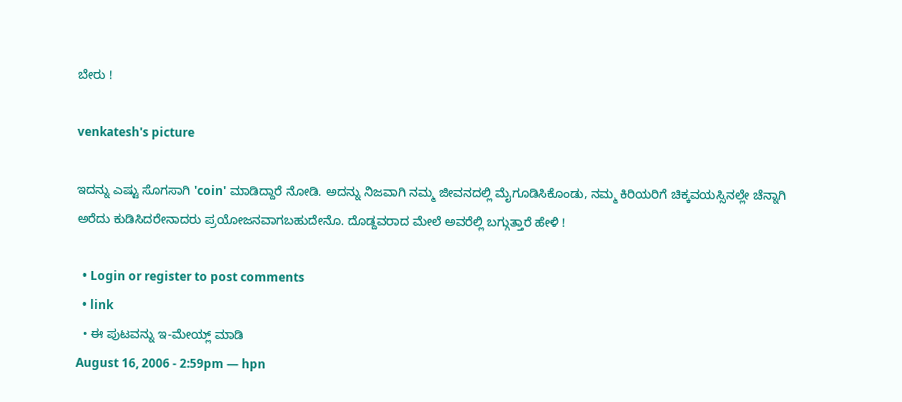ಬೇರು !

venkatesh's picture

ಇದನ್ನು ಎಷ್ಟು ಸೊಗಸಾಗಿ 'coin' ಮಾಡಿದ್ದಾರೆ ನೋಡಿ. ಅದನ್ನು ನಿಜವಾಗಿ ನಮ್ಮ ಜೀವನದಲ್ಲಿ ಮೈಗೂಡಿಸಿಕೊಂಡು, ನಮ್ಮ ಕಿರಿಯರಿಗೆ ಚಿಕ್ಕವಯಸ್ಸಿನಲ್ಲೇ ಚೆನ್ನಾಗಿ ಅರೆದು ಕುಡಿಸಿದರೇನಾದರು ಪ್ರಯೋಜನವಾಗಬಹುದೇನೊ. ದೊಡ್ದವರಾದ ಮೇಲೆ ಅವರೆಲ್ಲಿ ಬಗ್ಗುತ್ತಾರೆ ಹೇಳಿ !

  • Login or register to post comments
  • link
  • ಈ ಪುಟವನ್ನು ಇ-ಮೇಯ್ಲ್ ಮಾಡಿ
August 16, 2006 - 2:59pm — hpn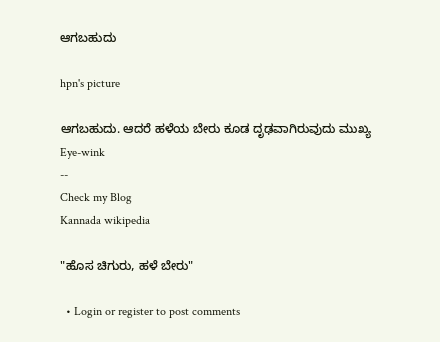ಆಗಬಹುದು

hpn's picture

ಆಗಬಹುದು. ಆದರೆ ಹಳೆಯ ಬೇರು ಕೂಡ ದೃಢವಾಗಿರುವುದು ಮುಖ್ಯ Eye-wink
--
Check my Blog
Kannada wikipedia

"ಹೊಸ ಚಿಗುರು, ಹಳೆ ಬೇರು"

  • Login or register to post comments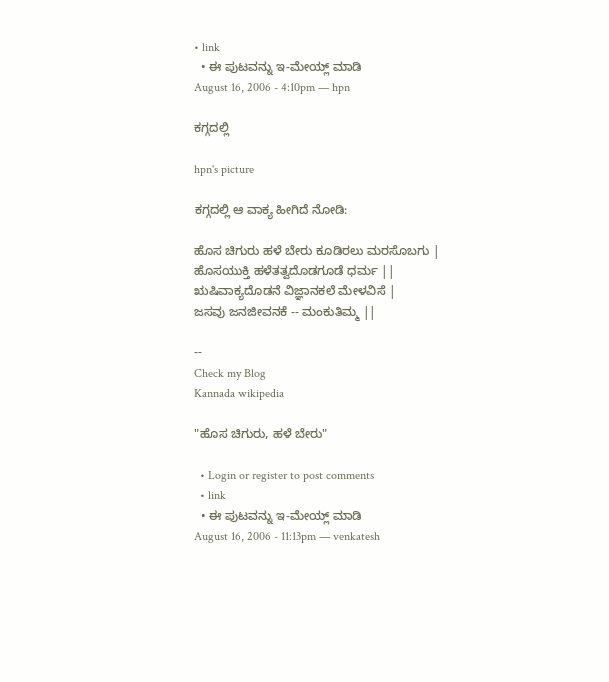• link
  • ಈ ಪುಟವನ್ನು ಇ-ಮೇಯ್ಲ್ ಮಾಡಿ
August 16, 2006 - 4:10pm — hpn

ಕಗ್ಗದಲ್ಲಿ

hpn's picture

ಕಗ್ಗದಲ್ಲಿ ಆ ವಾಕ್ಯ ಹೀಗಿದೆ ನೋಡಿ:

ಹೊಸ ಚಿಗುರು ಹಳೆ ಬೇರು ಕೂಡಿರಲು ಮರಸೊಬಗು |
ಹೊಸಯುಕ್ತಿ ಹಳೆತತ್ವದೊಡಗೂಡೆ ಧರ್ಮ ||
ಋಷಿವಾಕ್ಯದೊಡನೆ ವಿಜ್ಞಾನಕಲೆ ಮೇಳವಿಸೆ |
ಜಸವು ಜನಜೀವನಕೆ -- ಮಂಕುತಿಮ್ಮ ||

--
Check my Blog
Kannada wikipedia

"ಹೊಸ ಚಿಗುರು, ಹಳೆ ಬೇರು"

  • Login or register to post comments
  • link
  • ಈ ಪುಟವನ್ನು ಇ-ಮೇಯ್ಲ್ ಮಾಡಿ
August 16, 2006 - 11:13pm — venkatesh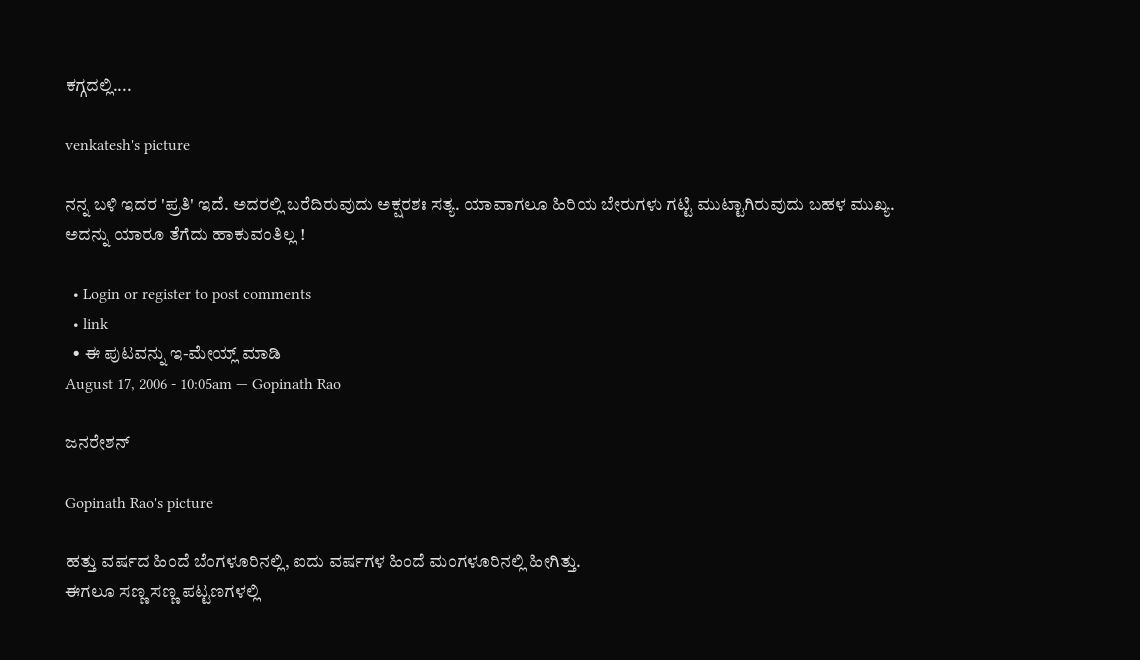ಕಗ್ಗದಲ್ಲಿ....

venkatesh's picture

ನನ್ನ ಬಳಿ ಇದರ 'ಪ್ರತಿ' ಇದೆ. ಅದರಲ್ಲಿ ಬರೆದಿರುವುದು ಅಕ್ಷರಶಃ ಸತ್ಯ. ಯಾವಾಗಲೂ ಹಿರಿಯ ಬೇರುಗಳು ಗಟ್ಟಿ ಮುಟ್ಟಾಗಿರುವುದು ಬಹಳ ಮುಖ್ಯ. ಅದನ್ನು ಯಾರೂ ತೆಗೆದು ಹಾಕುವಂತಿಲ್ಲ !

  • Login or register to post comments
  • link
  • ಈ ಪುಟವನ್ನು ಇ-ಮೇಯ್ಲ್ ಮಾಡಿ
August 17, 2006 - 10:05am — Gopinath Rao

ಜನರೇಶನ್

Gopinath Rao's picture

ಹತ್ತು ವರ್ಷದ ಹಿಂದೆ ಬೆಂಗಳೂರಿನಲ್ಲಿ, ಐದು ವರ್ಷಗಳ ಹಿಂದೆ ಮಂಗಳೂರಿನಲ್ಲಿ ಹೀಗಿತ್ತು.
ಈಗಲೂ ಸಣ್ಣ ಸಣ್ಣ ಪಟ್ಟಣಗಳಲ್ಲಿ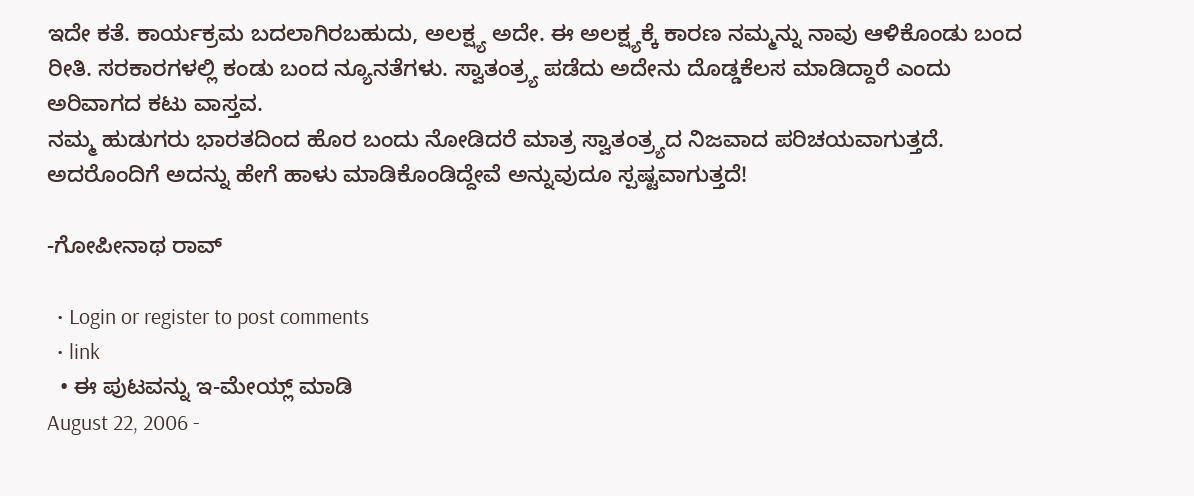ಇದೇ ಕತೆ. ಕಾರ್ಯಕ್ರಮ ಬದಲಾಗಿರಬಹುದು, ಅಲಕ್ಷ್ಯ ಅದೇ. ಈ ಅಲಕ್ಷ್ಯಕ್ಕೆ ಕಾರಣ ನಮ್ಮನ್ನು ನಾವು ಆಳಿಕೊಂಡು ಬಂದ ರೀತಿ. ಸರಕಾರಗಳಲ್ಲಿ ಕಂಡು ಬಂದ ನ್ಯೂನತೆಗಳು. ಸ್ವಾತಂತ್ರ್ಯ ಪಡೆದು ಅದೇನು ದೊಡ್ಡಕೆಲಸ ಮಾಡಿದ್ದಾರೆ ಎಂದು ಅರಿವಾಗದ ಕಟು ವಾಸ್ತವ.
ನಮ್ಮ ಹುಡುಗರು ಭಾರತದಿಂದ ಹೊರ ಬಂದು ನೋಡಿದರೆ ಮಾತ್ರ ಸ್ವಾತಂತ್ರ್ಯದ ನಿಜವಾದ ಪರಿಚಯವಾಗುತ್ತದೆ. ಅದರೊಂದಿಗೆ ಅದನ್ನು ಹೇಗೆ ಹಾಳು ಮಾಡಿಕೊಂಡಿದ್ದೇವೆ ಅನ್ನುವುದೂ ಸ್ಪಷ್ಟವಾಗುತ್ತದೆ!

-ಗೋಪೀನಾಥ ರಾವ್

  • Login or register to post comments
  • link
  • ಈ ಪುಟವನ್ನು ಇ-ಮೇಯ್ಲ್ ಮಾಡಿ
August 22, 2006 -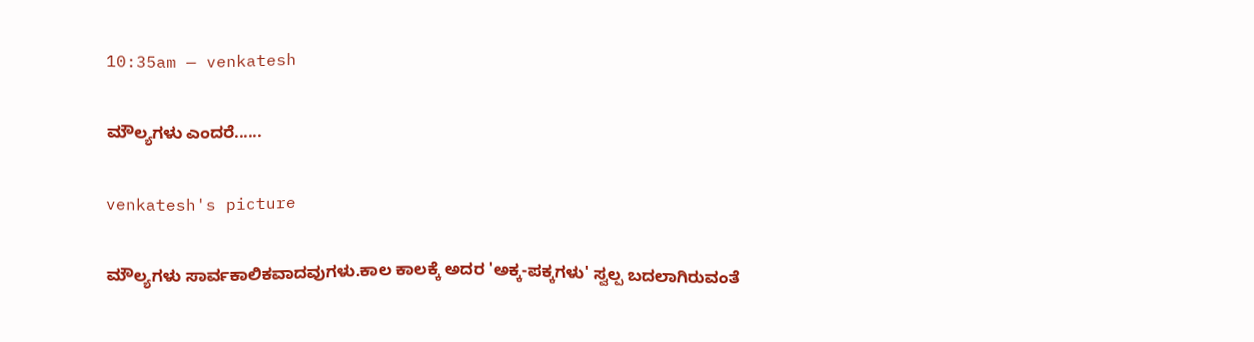10:35am — venkatesh

ಮೌಲ್ಯಗಳು ಎಂದರೆ......

venkatesh's picture

ಮೌಲ್ಯಗಳು ಸಾರ್ವಕಾಲಿಕವಾದವುಗಳು.ಕಾಲ ಕಾಲಕ್ಕೆ ಅದರ 'ಅಕ್ಕ-ಪಕ್ಕಗಳು' ಸ್ವಲ್ಪ ಬದಲಾಗಿರುವಂತೆ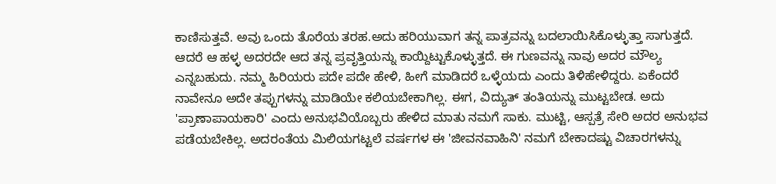ಕಾಣಿಸುತ್ತವೆ. ಅವು ಒಂದು ತೊರೆಯ ತರಹ.ಅದು ಹರಿಯುವಾಗ ತನ್ನ ಪಾತ್ರವನ್ನು ಬದಲಾಯಿಸಿಕೊಳ್ಳುತ್ತಾ ಸಾಗುತ್ತದೆ. ಆದರೆ ಆ ಹಳ್ಳ ಅದರದೇ ಆದ ತನ್ನ ಪ್ರವೃತ್ತಿಯನ್ನು ಕಾಯ್ದಿಟ್ಟುಕೊಳ್ಳುತ್ತದೆ. ಈ ಗುಣವನ್ನು ನಾವು ಅದರ ಮೌಲ್ಯ ಎನ್ನಬಹುದು. ನಮ್ಮ ಹಿರಿಯರು ಪದೇ ಪದೇ ಹೇಳಿ, ಹೀಗೆ ಮಾಡಿದರೆ ಒಳ್ಳೆಯದು ಎಂದು ತಿಳಿಹೇಳಿದ್ದರು. ಏಕೆಂದರೆ ನಾವೇನೂ ಅದೇ ತಪ್ಪುಗಳನ್ನು ಮಾಡಿಯೇ ಕಲಿಯಬೇಕಾಗಿಲ್ಲ. ಈಗ, ವಿದ್ಯುತ್ ತಂತಿಯನ್ನು ಮುಟ್ಟಬೇಡ. ಅದು 'ಪ್ರಾಣಾಪಾಯಕಾರಿ' ಎಂದು ಅನುಭವಿಯೊಬ್ಬರು ಹೇಳಿದ ಮಾತು ನಮಗೆ ಸಾಕು. ಮುಟ್ಟಿ, ಆಸ್ಪತ್ರೆ ಸೇರಿ ಅದರ ಅನುಭವ ಪಡೆಯಬೇಕಿಲ್ಲ. ಅದರಂತೆಯ ಮಿಲಿಯಗಟ್ಟಲೆ ವರ್ಷಗಳ ಈ 'ಜೀವನವಾಹಿನಿ' ನಮಗೆ ಬೇಕಾದಷ್ಟು ವಿಚಾರಗಳನ್ನು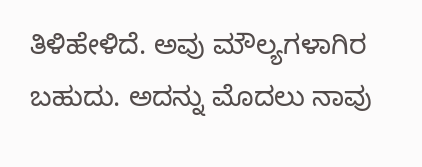ತಿಳಿಹೇಳಿದೆ. ಅವು ಮೌಲ್ಯಗಳಾಗಿರ ಬಹುದು. ಅದನ್ನು ಮೊದಲು ನಾವು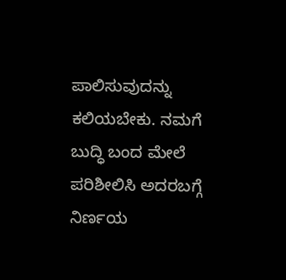ಪಾಲಿಸುವುದನ್ನು ಕಲಿಯಬೇಕು. ನಮಗೆ ಬುದ್ಧಿ ಬಂದ ಮೇಲೆ ಪರಿಶೀಲಿಸಿ ಅದರಬಗ್ಗೆ ನಿರ್ಣಯ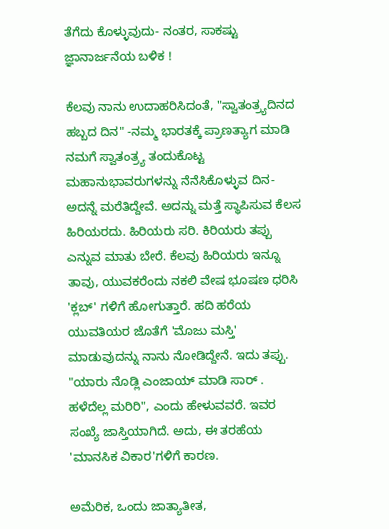ತೆಗೆದು ಕೊಳ್ಳುವುದು- ನಂತರ, ಸಾಕಷ್ಟು ಜ್ಞಾನಾರ್ಜನೆಯ ಬಳಿಕ !

ಕೆಲವು ನಾನು ಉದಾಹರಿಸಿದಂತೆ, "ಸ್ವಾತಂತ್ರ್ಯದಿನದ ಹಬ್ಬದ ದಿನ" -ನಮ್ಮ ಭಾರತಕ್ಕೆ ಪ್ರಾಣತ್ಯಾಗ ಮಾಡಿ ನಮಗೆ ಸ್ವಾತಂತ್ರ್ಯ ತಂದುಕೊಟ್ಟ ಮಹಾನುಭಾವರುಗಳನ್ನು ನೆನೆಸಿಕೊಳ್ಳುವ ದಿನ- ಅದನ್ನೆ ಮರೆತಿದ್ದೇವೆ. ಅದನ್ನು ಮತ್ತೆ ಸ್ಥಾಪಿಸುವ ಕೆಲಸ ಹಿರಿಯರದು. ಹಿರಿಯರು ಸರಿ. ಕಿರಿಯರು ತಪ್ಪು ಎನ್ನುವ ಮಾತು ಬೇರೆ. ಕೆಲವು ಹಿರಿಯರು ಇನ್ನೂ ತಾವು, ಯುವಕರೆಂದು ನಕಲಿ ವೇಷ ಭೂಷಣ ಧರಿಸಿ 'ಕ್ಲಬ್' ಗಳಿಗೆ ಹೋಗುತ್ತಾರೆ. ಹದಿ ಹರೆಯ ಯುವತಿಯರ ಜೊತೆಗೆ 'ಮೊಜು ಮಸ್ತಿ' ಮಾಡುವುದನ್ನು ನಾನು ನೋಡಿದ್ದೇನೆ. ಇದು ತಪ್ಪು. "ಯಾರು ನೊಡ್ಲಿ ಎಂಜಾಯ್ ಮಾಡಿ ಸಾರ್ . ಹಳೆದೆಲ್ಲ ಮರಿರಿ", ಎಂದು ಹೇಳುವವರೆ. ಇವರ ಸಂಖ್ಯೆ ಜಾಸ್ತಿಯಾಗಿದೆ. ಅದು, ಈ ತರಹೆಯ 'ಮಾನಸಿಕ ವಿಕಾರ'ಗಳಿಗೆ ಕಾರಣ.

ಅಮೆರಿಕ, ಒಂದು ಜಾತ್ಯಾತೀತ,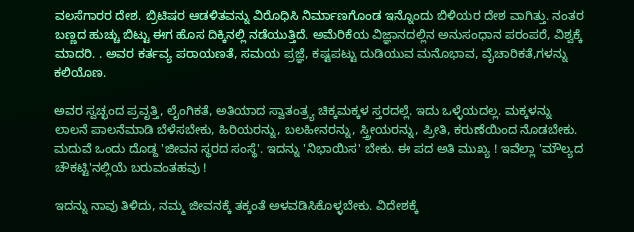ವಲಸೆಗಾರರ ದೇಶ. ಬ್ರಿಟಿಷರ ಆಡಳಿತವನ್ನು ವಿರೊಧಿಸಿ ನಿರ್ಮಾಣಗೊಂಡ ಇನ್ನೊಂದು ಬಿಳಿಯರ ದೇಶ ವಾಗಿತ್ತು. ನಂತರ ಬಣ್ಣದ ಹುಚ್ಚು ಬಿಟ್ಟು ಈಗ ಹೊಸ ದಿಕ್ಕಿನಲ್ಲಿ ನಡೆಯುತ್ತಿದೆ. ಅಮೆರಿಕೆಯ ವಿಜ್ಞಾನದಲ್ಲಿನ ಅನುಸಂಧಾನ ಪರಂಪರೆ, ವಿಶ್ವಕ್ಕೆ ಮಾದರಿ. . ಅವರ ಕರ್ತವ್ಯ ಪರಾಯಣತೆ, ಸಮಯ ಪ್ರಜ್ಞೆ, ಕಷ್ಟಪಟ್ಟು ದುಡಿಯುವ ಮನೊಭಾವ, ವೈಚಾರಿಕತೆ,ಗಳನ್ನು ಕಲಿಯೊಣ.

ಅವರ ಸ್ವಚ್ಛಂದ ಪ್ರವೃತ್ತಿ, ಲೈಂಗಿಕತೆ, ಅತಿಯಾದ ಸ್ವಾತಂತ್ರ್ಯ ಚಿಕ್ಕಮಕ್ಕಳ ಸ್ತರದಲ್ಲೆ. ಇದು ಒಳ್ಳೆಯದಲ್ಲ. ಮಕ್ಕಳನ್ನು ಲಾಲನೆ ಪಾಲನೆಮಾಡಿ ಬೆಳೆಸಬೇಕು, ಹಿರಿಯರನ್ನು, ಬಲಹೀನರನ್ನು, ಸ್ತ್ರೀಯರನ್ನು, ಪ್ರೀತಿ, ಕರುಣೆಯಿಂದ ನೊಡಬೇಕು. ಮದುವೆ ಒಂದು ದೊಡ್ದ 'ಜೀವನ ಸ್ಥರದ ಸಂಸ್ಥೆ'. ಇದನ್ನು 'ನಿಭಾಯಿಸ' ಬೇಕು. ಈ ಪದ ಅತಿ ಮುಖ್ಯ ! ಇವೆಲ್ಲಾ 'ಮೌಲ್ಯದ ಚೌಕಟ್ಟಿ'ನಲ್ಲಿಯೆ ಬರುವಂತಹವು !

ಇದನ್ನು ನಾವು ತಿಳಿದು, ನಮ್ಮ ಜೀವನಕ್ಕೆ ತಕ್ಕಂತೆ ಅಳವಡಿಸಿಕೊಳ್ಳಬೇಕು. ವಿದೇಶಕ್ಕೆ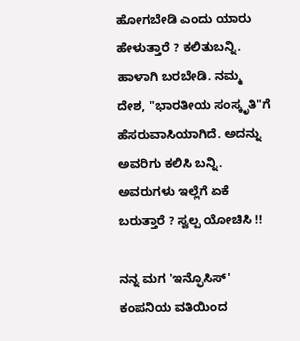ಹೋಗಬೇಡಿ ಎಂದು ಯಾರು ಹೇಳುತ್ತಾರೆ ? ಕಲಿತುಬನ್ನಿ. ಹಾಳಾಗಿ ಬರಬೇಡಿ. ನಮ್ಮ ದೇಶ, "ಭಾರತೀಯ ಸಂಸ್ಕೃತಿ"ಗೆ ಹೆಸರುವಾಸಿಯಾಗಿದೆ. ಅದನ್ನು ಅವರಿಗು ಕಲಿಸಿ ಬನ್ನಿ. ಅವರುಗಳು ಇಲ್ಲೆಗೆ ಏಕೆ ಬರುತ್ತಾರೆ ? ಸ್ವಲ್ಪ ಯೋಚಿಸಿ !!

ನನ್ನ ಮಗ 'ಇನ್ಫೊಸಿಸ್' ಕಂಪನಿಯ ವತಿಯಿಂದ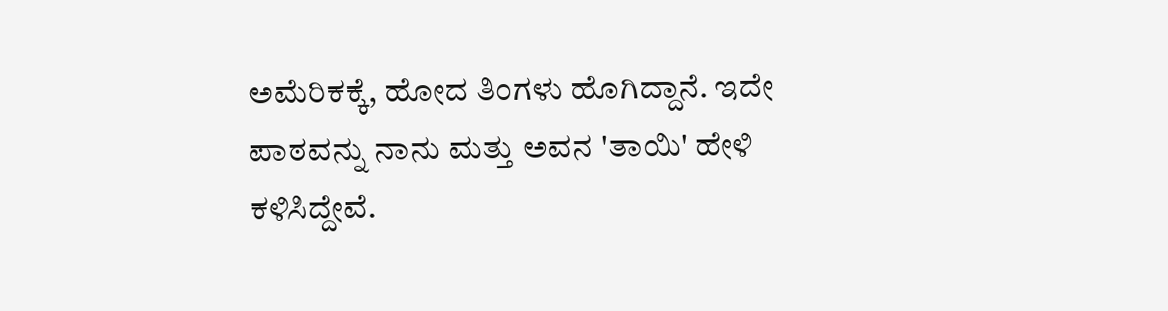ಅಮೆರಿಕಕ್ಕೆ, ಹೋದ ತಿಂಗಳು ಹೊಗಿದ್ದಾನೆ. ಇದೇ ಪಾಠವನ್ನು ನಾನು ಮತ್ತು ಅವನ 'ತಾಯಿ' ಹೇಳಿ ಕಳಿಸಿದ್ದೇವೆ.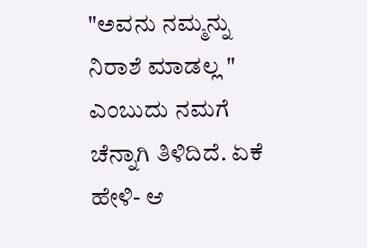"ಅವನು ನಮ್ಮನ್ನು ನಿರಾಶೆ ಮಾಡಲ್ಲ " ಎಂಬುದು ನಮಗೆ ಚೆನ್ನಾಗಿ ತಿಳಿದಿದೆ. ಏಕೆ ಹೇಳಿ- ಆ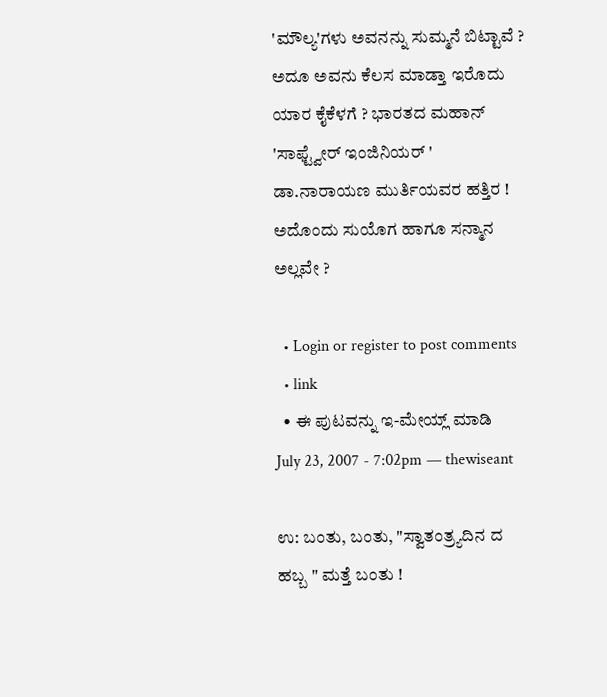'ಮೌಲ್ಯ'ಗಳು ಅವನನ್ನು ಸುಮ್ಮನೆ ಬಿಟ್ಟಾವೆ ?
ಅದೂ ಅವನು ಕೆಲಸ ಮಾಡ್ತಾ ಇರೊದು ಯಾರ ಕೈಕೆಳಗೆ ? ಭಾರತದ ಮಹಾನ್ 'ಸಾಫ್ಟ್ವೇರ್ ಇಂಜಿನಿಯರ್ ' ಡಾ.ನಾರಾಯಣ ಮುರ್ತಿಯವರ ಹತ್ತಿರ ! ಅದೊಂದು ಸುಯೊಗ ಹಾಗೂ ಸನ್ಮಾನ ಅಲ್ಲವೇ ?

  • Login or register to post comments
  • link
  • ಈ ಪುಟವನ್ನು ಇ-ಮೇಯ್ಲ್ ಮಾಡಿ
July 23, 2007 - 7:02pm — thewiseant

ಉ: ಬಂತು, ಬಂತು, "ಸ್ವಾತಂತ್ರ್ಯದಿನ ದ ಹಬ್ಬ " ಮತ್ತೆ ಬಂತು !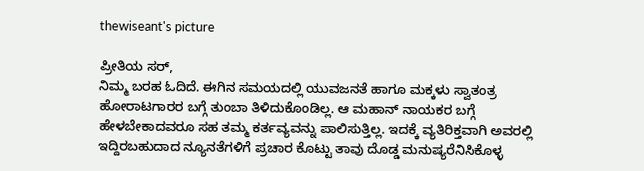thewiseant's picture

ಪ್ರೀತಿಯ ಸರ್,
ನಿಮ್ಮ ಬರಹ ಓದಿದೆ. ಈಗಿನ ಸಮಯದಲ್ಲಿ ಯುವಜನತೆ ಹಾಗೂ ಮಕ್ಕಳು ಸ್ವಾತಂತ್ರ ಹೋರಾಟಗಾರರ ಬಗ್ಗೆ ತುಂಬಾ ತಿಳಿದುಕೊಂಡಿಲ್ಲ. ಆ ಮಹಾನ್ ನಾಯಕರ ಬಗ್ಗೆ ಹೇಳಬೇಕಾದವರೂ ಸಹ ತಮ್ಮ ಕರ್ತವ್ಯವನ್ನು ಪಾಲಿಸುತ್ತಿಲ್ಲ. ಇದಕ್ಕೆ ವ್ಯತಿರಿಕ್ತವಾಗಿ ಅವರಲ್ಲಿ ಇದ್ದಿರಬಹುದಾದ ನ್ಯೂನತೆಗಳಿಗೆ ಪ್ರಚಾರ ಕೊಟ್ಟು ತಾವು ದೊಡ್ಡ ಮನುಷ್ಯರೆನಿಸಿಕೊಳ್ಳ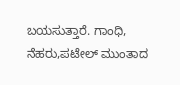ಬಯಸುತ್ತಾರೆ. ಗಾಂಧಿ, ನೆಹರು,ಪಟೇಲ್ ಮುಂತಾದ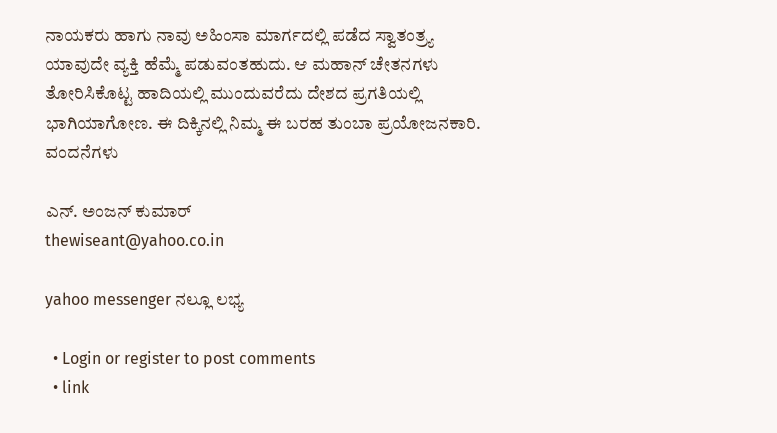ನಾಯಕರು ಹಾಗು ನಾವು ಅಹಿಂಸಾ ಮಾರ್ಗದಲ್ಲಿ ಪಡೆದ ಸ್ವಾತಂತ್ರ್ಯ ಯಾವುದೇ ವ್ಯಕ್ತಿ ಹೆಮ್ಮೆ ಪಡುವಂತಹುದು. ಆ ಮಹಾನ್ ಚೇತನಗಳು ತೋರಿಸಿಕೊಟ್ಟ ಹಾದಿಯಲ್ಲಿ ಮುಂದುವರೆದು ದೇಶದ ಪ್ರಗತಿಯಲ್ಲಿ ಭಾಗಿಯಾಗೋಣ. ಈ ದಿಕ್ಕಿನಲ್ಲಿ ನಿಮ್ಮ ಈ ಬರಹ ತುಂಬಾ ಪ್ರಯೋಜನಕಾರಿ. ವಂದನೆಗಳು

ಎನ್. ಅಂಜನ್ ಕುಮಾರ್
thewiseant@yahoo.co.in

yahoo messenger ನಲ್ಲೂ ಲಭ್ಯ

  • Login or register to post comments
  • link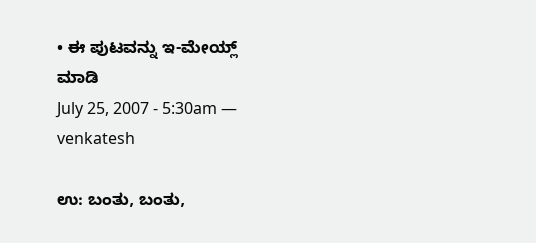• ಈ ಪುಟವನ್ನು ಇ-ಮೇಯ್ಲ್ ಮಾಡಿ
July 25, 2007 - 5:30am — venkatesh

ಉ: ಬಂತು, ಬಂತು,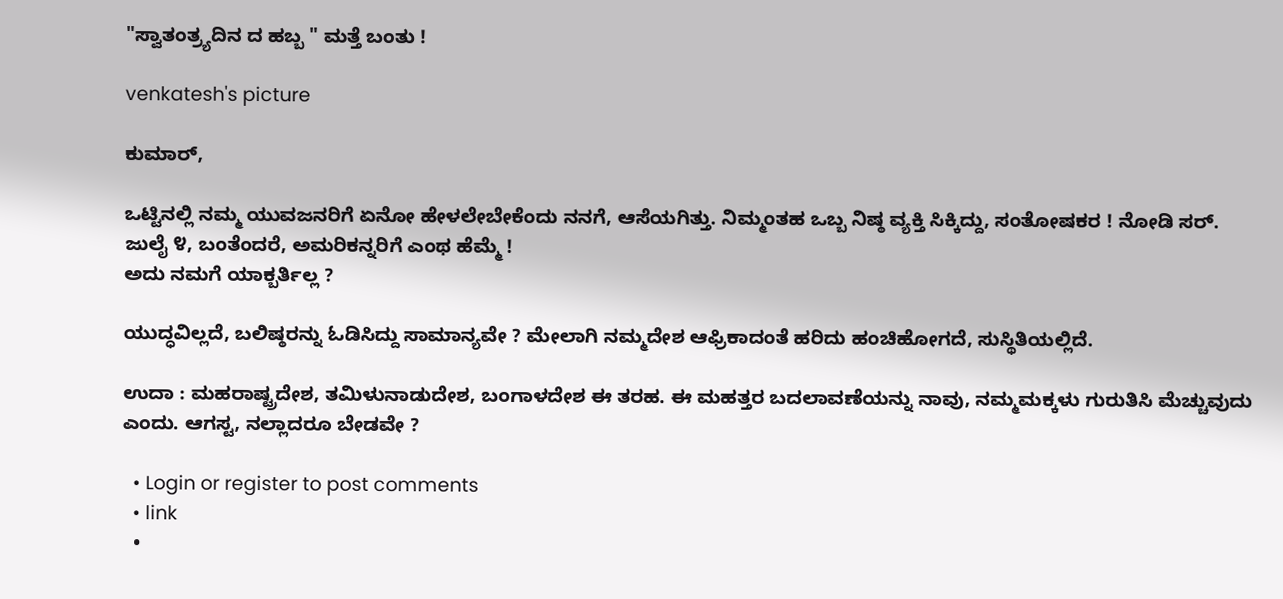"ಸ್ವಾತಂತ್ರ್ಯದಿನ ದ ಹಬ್ಬ " ಮತ್ತೆ ಬಂತು !

venkatesh's picture

ಕುಮಾರ್,

ಒಟ್ಟಿನಲ್ಲಿ ನಮ್ಮ ಯುವಜನರಿಗೆ ಏನೋ ಹೇಳಲೇಬೇಕೆಂದು ನನಗೆ, ಆಸೆಯಗಿತ್ತು. ನಿಮ್ಮಂತಹ ಒಬ್ಬ ನಿಷ್ಠ ವ್ಯಕ್ತಿ ಸಿಕ್ಕಿದ್ದು, ಸಂತೋಷಕರ ! ನೋಡಿ ಸರ್. ಜುಲೈ ೪, ಬಂತೆಂದರೆ, ಅಮರಿಕನ್ನರಿಗೆ ಎಂಥ ಹೆಮ್ಮೆ !
ಅದು ನಮಗೆ ಯಾಕ್ಬರ್ತಿಲ್ಲ ?

ಯುದ್ಧವಿಲ್ಲದೆ, ಬಲಿಷ್ಠರನ್ನು ಓಡಿಸಿದ್ದು ಸಾಮಾನ್ಯವೇ ? ಮೇಲಾಗಿ ನಮ್ಮದೇಶ ಆಫ್ರಿಕಾದಂತೆ ಹರಿದು ಹಂಚಿಹೋಗದೆ, ಸುಸ್ಥಿತಿಯಲ್ಲಿದೆ.

ಉದಾ : ಮಹರಾಷ್ಟ್ರದೇಶ, ತಮಿಳುನಾಡುದೇಶ, ಬಂಗಾಳದೇಶ ಈ ತರಹ. ಈ ಮಹತ್ತರ ಬದಲಾವಣೆಯನ್ನು ನಾವು, ನಮ್ಮಮಕ್ಕಳು ಗುರುತಿಸಿ ಮೆಚ್ಚುವುದು ಎಂದು. ಆಗಸ್ಟ, ನಲ್ಲಾದರೂ ಬೇಡವೇ ?

  • Login or register to post comments
  • link
  •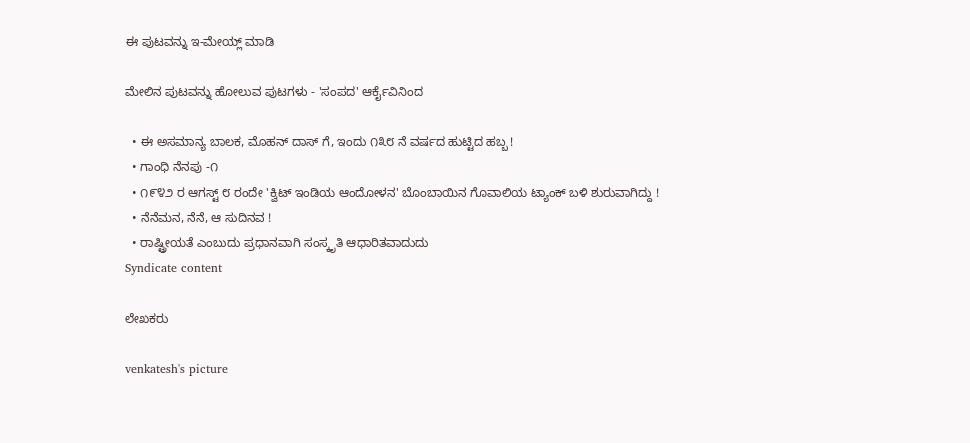ಈ ಪುಟವನ್ನು ಇ-ಮೇಯ್ಲ್ ಮಾಡಿ

ಮೇಲಿನ ಪುಟವನ್ನು ಹೋಲುವ ಪುಟಗಳು - 'ಸಂಪದ' ಆರ್ಕೈವಿನಿಂದ

  • ಈ ಅಸಮಾನ್ಯ ಬಾಲಕ, ಮೊಹನ್ ದಾಸ್ ಗೆ, ಇಂದು ೧೩೮ ನೆ ವರ್ಷದ ಹುಟ್ಟಿದ ಹಬ್ಬ !
  • ಗಾಂಧಿ ನೆನಪು -೧
  • ೧೯೪೨ ರ ಆಗಸ್ಟ್ ೮ ರಂದೇ 'ಕ್ವಿಟ್ ಇಂಡಿಯ ಆಂದೋಳನ' ಬೊಂಬಾಯಿನ ಗೊವಾಲಿಯ ಟ್ಯಾಂಕ್ ಬಳಿ ಶುರುವಾಗಿದ್ದು !
  • ನೆನೆಮನ, ನೆನೆ, ಆ ಸುದಿನವ !
  • ರಾಷ್ಟ್ರೀಯತೆ ಎಂಬುದು ಪ್ರಧಾನವಾಗಿ ಸಂಸ್ಕೃತಿ ಆಧಾರಿತವಾದುದು
Syndicate content

ಲೇಖಕರು

venkatesh's picture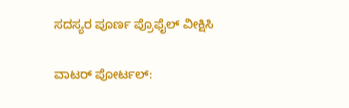ಸದಸ್ಯರ ಪೂರ್ಣ ಪ್ರೊಫೈಲ್ ವೀಕ್ಷಿಸಿ

ವಾಟರ್ ಪೋರ್ಟಲ್: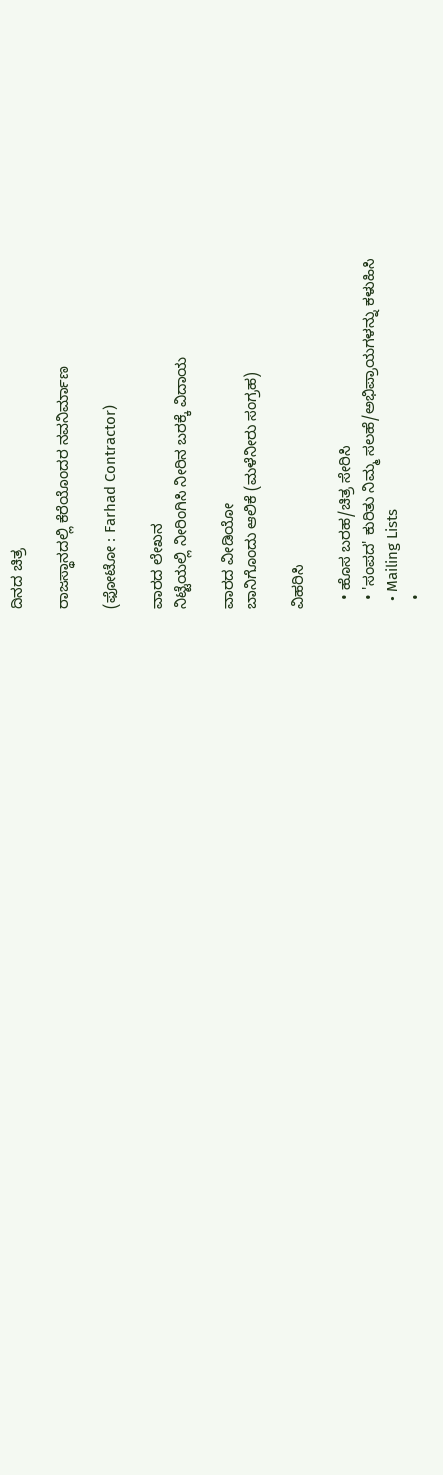ದಿನದ ಚಿತ್ರ

ರಾಜಸ್ಥಾನದಲ್ಲಿ ಕೆರೆಯೊಂದರ ನವನಿರ್ಮಾಣ

(ಫೋಟೋ : Farhad Contractor)

ವಾರದ ಲೇಖನ
ನಿಟ್ಟೆಯಲ್ಲಿ ನೀರಿಂಗಿಸಿ ನೀರಿನ ಬರಕ್ಕೆ ವಿದಾಯ

ವಾರದ ವೀಡಿಯೋ
ಬಾನಿಗೊಂದು ಆಲಿಕೆ (ಮಳೆನೀರು ಸಂಗ್ರಹ)

ವಿಹರಿಸಿ

  • ಹೊಸ ಬರಹ/ಚಿತ್ರ ಸೇರಿಸಿ
  • 'ಸಂಪದ' ಕುರಿತು ನಿಮ್ಮ ಸಲಹೆ/ಅಭಿಪ್ರಾಯಗಳನ್ನು ಕಳುಹಿಸಿ
  • Mailing Lists
  •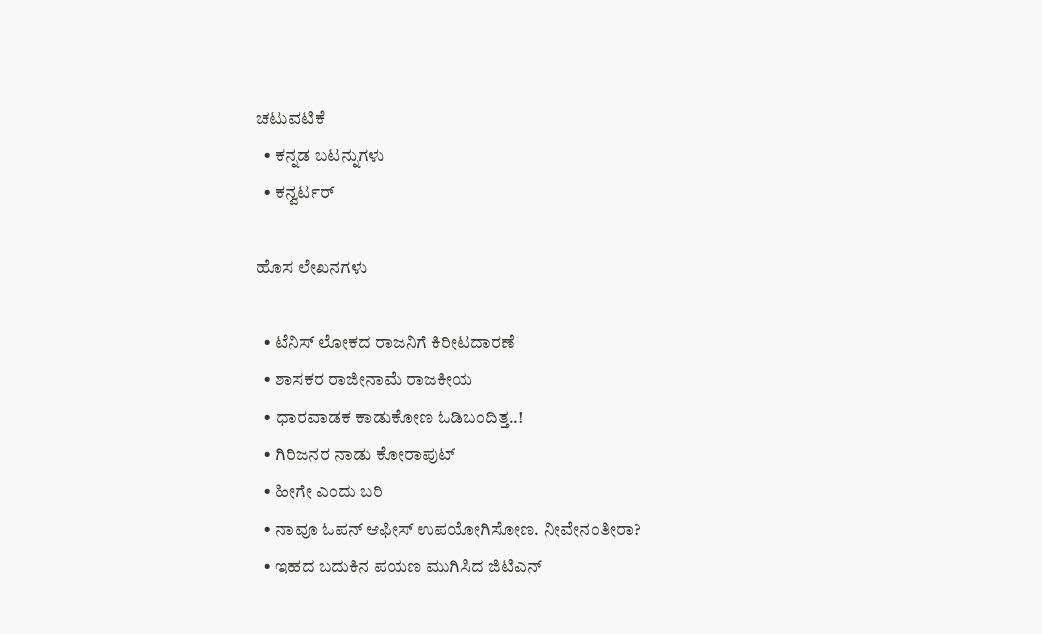ಚಟುವಟಿಕೆ
  • ಕನ್ನಡ ಬಟನ್ನುಗಳು
  • ಕನ್ವರ್ಟರ್

ಹೊಸ ಲೇಖನಗಳು

  • ಟೆನಿಸ್ ಲೋಕದ ರಾಜನಿಗೆ ಕಿರೀಟದಾರಣೆ
  • ಶಾಸಕರ ರಾಜೀನಾಮೆ ರಾಜಕೀಯ
  • ಧಾರವಾಡಕ ಕಾಡುಕೋಣ ಓಡಿಬಂದಿತ್ತ..!
  • ಗಿರಿಜನರ ನಾಡು ಕೋರಾಪುಟ್
  • ಹೀಗೇ ಎಂದು ಬರಿ
  • ನಾವೂ ಓಪನ್ ಆಫೀಸ್ ಉಪಯೋಗಿಸೋಣ. ನೀವೇನಂತೀರಾ?
  • ಇಹದ ಬದುಕಿನ ಪಯಣ ಮುಗಿಸಿದ ಜಿಟಿಎನ್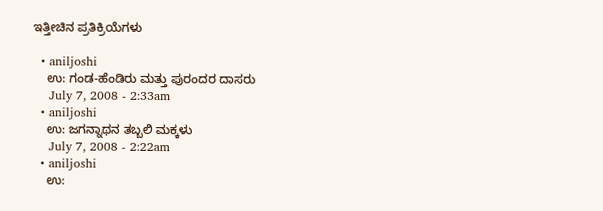ಇತ್ತೀಚಿನ ಪ್ರತಿಕ್ರಿಯೆಗಳು

  • aniljoshi
    ಉ: ಗಂಡ-ಹೆಂಡಿರು ಮತ್ತು ಪುರಂದರ ದಾಸರು
    July 7, 2008 - 2:33am
  • aniljoshi
    ಉ: ಜಗನ್ನಾಥನ ತಬ್ಬಲಿ ಮಕ್ಕಳು
    July 7, 2008 - 2:22am
  • aniljoshi
    ಉ: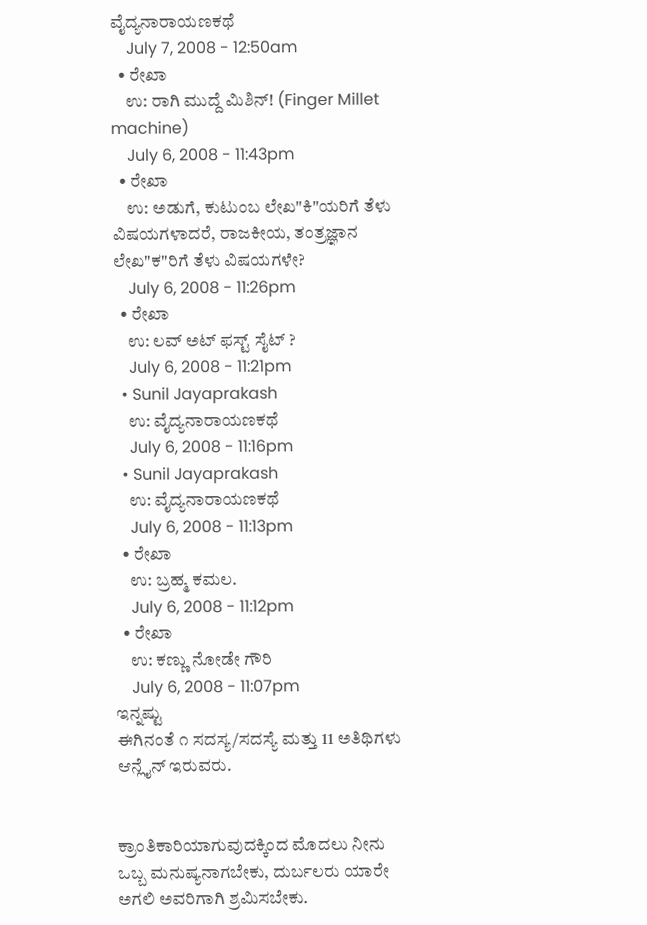ವೈದ್ಯನಾರಾಯಣಕಥೆ
    July 7, 2008 - 12:50am
  • ರೇಖಾ
    ಉ: ರಾಗಿ ಮುದ್ದೆ ಮಿಶಿನ್! (Finger Millet machine)
    July 6, 2008 - 11:43pm
  • ರೇಖಾ
    ಉ: ಅಡುಗೆ, ಕುಟುಂಬ ಲೇಖ"ಕಿ"ಯರಿಗೆ ತೆಳು ವಿಷಯಗಳಾದರೆ, ರಾಜಕೀಯ, ತಂತ್ರಜ್ಞಾನ ಲೇಖ"ಕ"ರಿಗೆ ತೆಳು ವಿಷಯಗಳೇ?
    July 6, 2008 - 11:26pm
  • ರೇಖಾ
    ಉ: ಲವ್ ಅಟ್ ಫಸ್ಟ್ ಸೈಟ್ ?
    July 6, 2008 - 11:21pm
  • Sunil Jayaprakash
    ಉ: ವೈದ್ಯನಾರಾಯಣಕಥೆ
    July 6, 2008 - 11:16pm
  • Sunil Jayaprakash
    ಉ: ವೈದ್ಯನಾರಾಯಣಕಥೆ
    July 6, 2008 - 11:13pm
  • ರೇಖಾ
    ಉ: ಬ್ರಹ್ಮ ಕಮಲ.
    July 6, 2008 - 11:12pm
  • ರೇಖಾ
    ಉ: ಕಣ್ಣು ನೋಡೇ ಗೌರಿ
    July 6, 2008 - 11:07pm
ಇನ್ನಷ್ಟು
ಈಗಿನಂತೆ ೧ ಸದಸ್ಯ/ಸದಸ್ಯೆ ಮತ್ತು 11 ಅತಿಥಿಗಳು ಆನ್ಲೈನ್ ಇರುವರು.


ಕ್ರಾಂತಿಕಾರಿಯಾಗುವುದಕ್ಕಿಂದ ಮೊದಲು ನೀನು ಒಬ್ಬ ಮನುಷ್ಯನಾಗಬೇಕು, ದುರ್ಬಲರು ಯಾರೇ ಅಗಲಿ ಅವರಿಗಾಗಿ ಶ್ರಮಿಸಬೇಕು.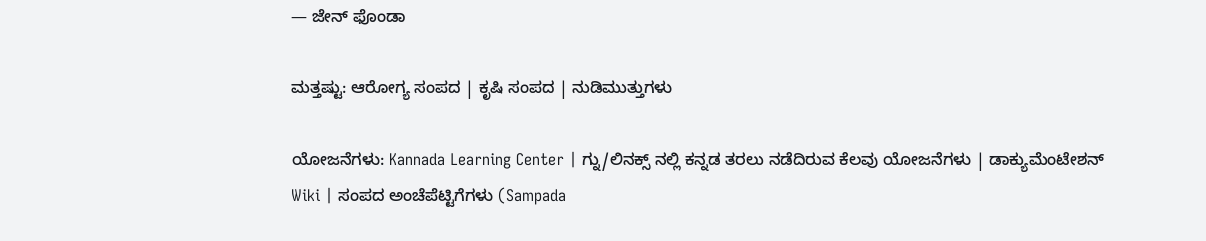— ಜೇನ್ ಫೊಂಡಾ

ಮತ್ತಷ್ಟು: ಆರೋಗ್ಯ ಸಂಪದ | ಕೃಷಿ ಸಂಪದ | ನುಡಿಮುತ್ತುಗಳು

ಯೋಜನೆಗಳು: Kannada Learning Center | ಗ್ನು/ಲಿನಕ್ಸ್ ನಲ್ಲಿ ಕನ್ನಡ ತರಲು ನಡೆದಿರುವ ಕೆಲವು ಯೋಜನೆಗಳು | ಡಾಕ್ಯುಮೆಂಟೇಶನ್ Wiki | ಸಂಪದ ಅಂಚೆಪೆಟ್ಟಿಗೆಗಳು (Sampada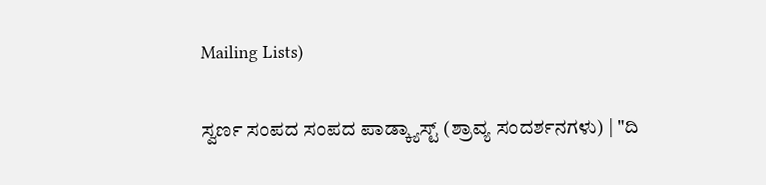Mailing Lists)

ಸ್ವರ್ಣ ಸಂಪದ ಸಂಪದ ಪಾಡ್ಕ್ಯಾಸ್ಟ್ (ಶ್ರಾವ್ಯ ಸಂದರ್ಶನಗಳು) | "ದಿ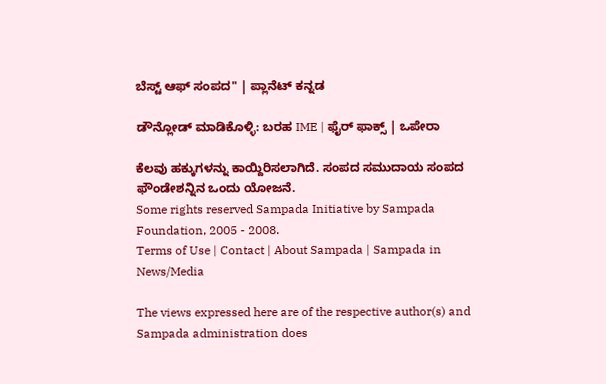ಬೆಸ್ಟ್ ಆಫ್ ಸಂಪದ" | ಪ್ಲಾನೆಟ್ ಕನ್ನಡ

ಡೌನ್ಲೋಡ್ ಮಾಡಿಕೊಳ್ಳಿ: ಬರಹ IME | ಫೈರ್ ಫಾಕ್ಸ್ | ಒಪೇರಾ

ಕೆಲವು ಹಕ್ಕುಗಳನ್ನು ಕಾಯ್ದಿರಿಸಲಾಗಿದೆ. ಸಂಪದ ಸಮುದಾಯ ಸಂಪದ ಫೌಂಡೇಶನ್ನಿನ ಒಂದು ಯೋಜನೆ.
Some rights reserved Sampada Initiative by Sampada Foundation, 2005 - 2008.
Terms of Use | Contact | About Sampada | Sampada in News/Media

The views expressed here are of the respective author(s) and Sampada administration does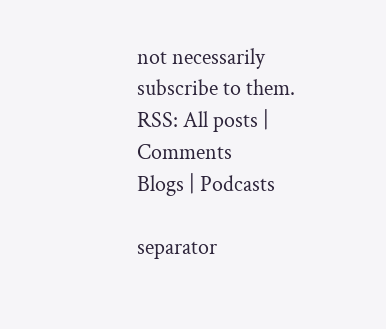not necessarily subscribe to them.
RSS: All posts | Comments
Blogs | Podcasts

separator